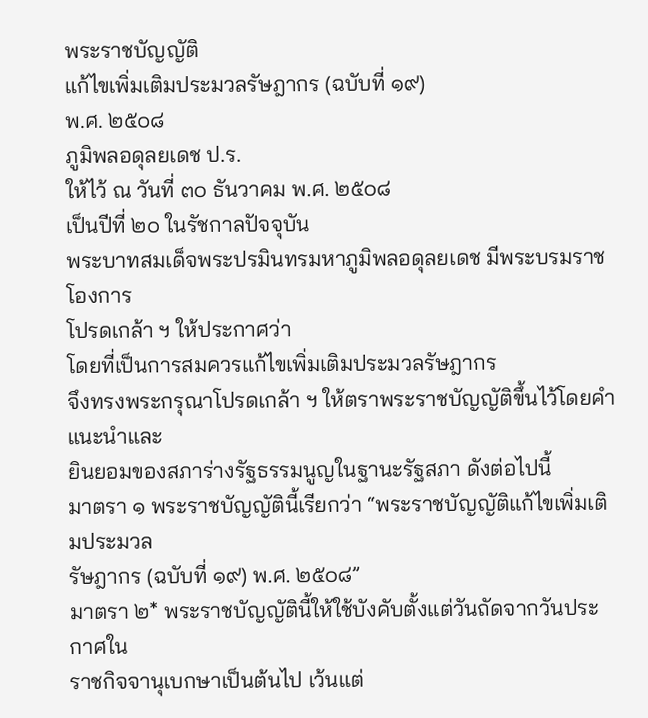พระราชบัญญัติ
แก้ไขเพิ่มเติมประมวลรัษฎากร (ฉบับที่ ๑๙)
พ.ศ. ๒๕๐๘
ภูมิพลอดุลยเดช ป.ร.
ให้ไว้ ณ วันที่ ๓๐ ธันวาคม พ.ศ. ๒๕๐๘
เป็นปีที่ ๒๐ ในรัชกาลปัจจุบัน
พระบาทสมเด็จพระปรมินทรมหาภูมิพลอดุลยเดช มีพระบรมราชโองการ
โปรดเกล้า ฯ ให้ประกาศว่า
โดยที่เป็นการสมควรแก้ไขเพิ่มเติมประมวลรัษฎากร
จึงทรงพระกรุณาโปรดเกล้า ฯ ให้ตราพระราชบัญญัติขึ้นไว้โดยคำแนะนำและ
ยินยอมของสภาร่างรัฐธรรมนูญในฐานะรัฐสภา ดังต่อไปนี้
มาตรา ๑ พระราชบัญญัตินี้เรียกว่า “พระราชบัญญัติแก้ไขเพิ่มเติมประมวล
รัษฎากร (ฉบับที่ ๑๙) พ.ศ. ๒๕๐๘”
มาตรา ๒* พระราชบัญญัตินี้ให้ใช้บังคับตั้งแต่วันถัดจากวันประกาศใน
ราชกิจจานุเบกษาเป็นต้นไป เว้นแต่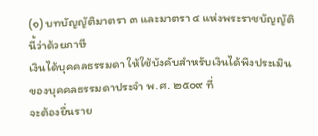(๑) บทบัญญัติมาตรา ๓ และมาตรา ๔ แห่งพระราชบัญญัตินี้ว่าด้วยภาษี
เงินได้บุคคลธรรมดา ให้ใช้บังคับสำหรับเงินได้พึงประเมินของบุคคลธรรมดาประจำ พ.ศ. ๒๕๐๙ ที่
จะต้องยื่นราย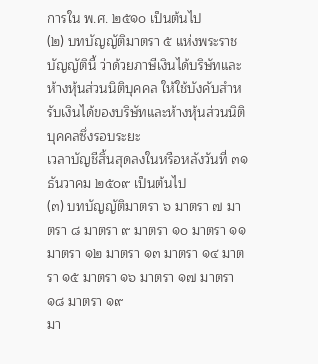การใน พ.ศ. ๒๕๑๐ เป็นต้นไป
(๒) บทบัญญัติมาตรา ๕ แห่งพระราชบัญญัตินี้ ว่าด้วยภาษีเงินได้บริษัทและ
ห้างหุ้นส่วนนิติบุคคล ให้ใช้บังคับสำหรับเงินได้ของบริษัทและห้างหุ้นส่วนนิติบุคคลซึ่งรอบระยะ
เวลาบัญชีสิ้นสุดลงในหรือหลังวันที่ ๓๑ ธันวาคม ๒๕๐๙ เป็นต้นไป
(๓) บทบัญญัติมาตรา ๖ มาตรา ๗ มาตรา ๘ มาตรา ๙ มาตรา ๑๐ มาตรา ๑๑
มาตรา ๑๒ มาตรา ๑๓ มาตรา ๑๔ มาตรา ๑๕ มาตรา ๑๖ มาตรา ๑๗ มาตรา ๑๘ มาตรา ๑๙
มา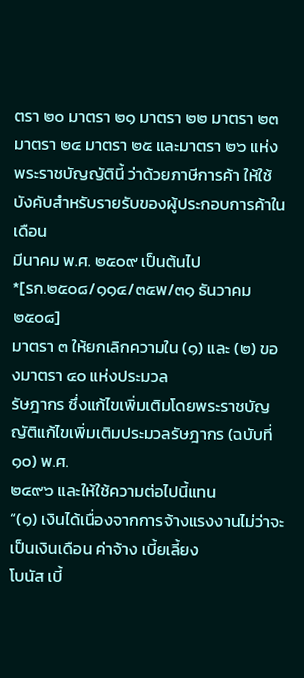ตรา ๒๐ มาตรา ๒๑ มาตรา ๒๒ มาตรา ๒๓ มาตรา ๒๔ มาตรา ๒๕ และมาตรา ๒๖ แห่ง
พระราชบัญญัตินี้ ว่าด้วยภาษีการค้า ให้ใช้บังคับสำหรับรายรับของผู้ประกอบการค้าในเดือน
มีนาคม พ.ศ. ๒๕๐๙ เป็นต้นไป
*[รก.๒๕๐๘/๑๑๔/๓๕พ/๓๑ ธันวาคม ๒๕๐๘]
มาตรา ๓ ให้ยกเลิกความใน (๑) และ (๒) ของมาตรา ๔๐ แห่งประมวล
รัษฎากร ซึ่งแก้ไขเพิ่มเติมโดยพระราชบัญญัติแก้ไขเพิ่มเติมประมวลรัษฎากร (ฉบับที่ ๑๐) พ.ศ.
๒๔๙๖ และให้ใช้ความต่อไปนี้แทน
“(๑) เงินได้เนื่องจากการจ้างแรงงานไม่ว่าจะเป็นเงินเดือน ค่าจ้าง เบี้ยเลี้ยง
โบนัส เบี้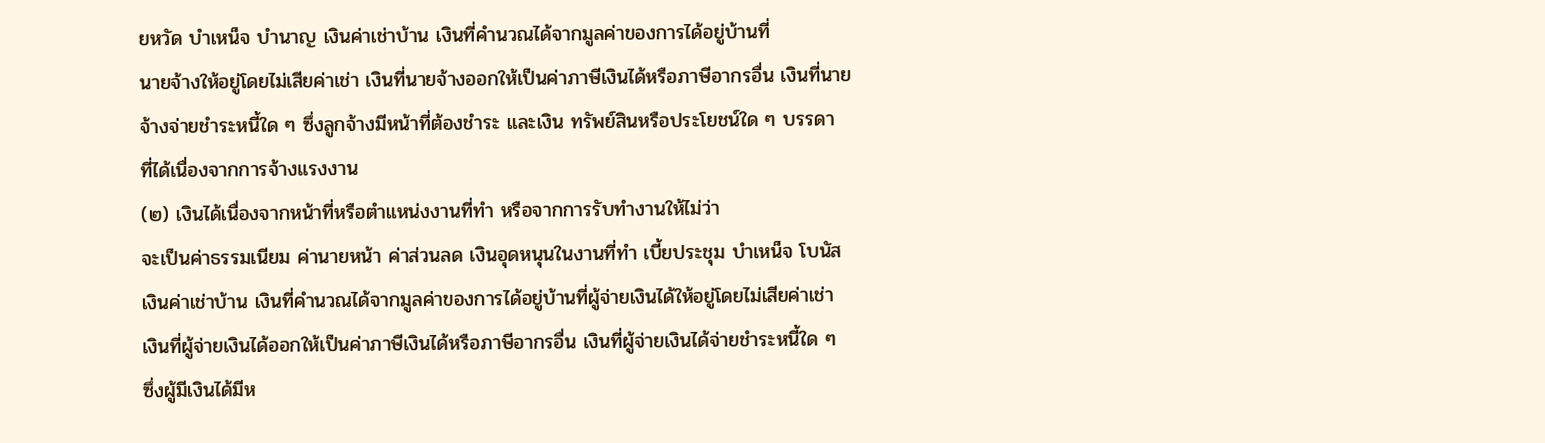ยหวัด บำเหน็จ บำนาญ เงินค่าเช่าบ้าน เงินที่คำนวณได้จากมูลค่าของการได้อยู่บ้านที่
นายจ้างให้อยู่โดยไม่เสียค่าเช่า เงินที่นายจ้างออกให้เป็นค่าภาษีเงินได้หรือภาษีอากรอื่น เงินที่นาย
จ้างจ่ายชำระหนี้ใด ๆ ซึ่งลูกจ้างมีหน้าที่ต้องชำระ และเงิน ทรัพย์สินหรือประโยชน์ใด ๆ บรรดา
ที่ได้เนื่องจากการจ้างแรงงาน
(๒) เงินได้เนื่องจากหน้าที่หรือตำแหน่งงานที่ทำ หรือจากการรับทำงานให้ไม่ว่า
จะเป็นค่าธรรมเนียม ค่านายหน้า ค่าส่วนลด เงินอุดหนุนในงานที่ทำ เบี้ยประชุม บำเหน็จ โบนัส
เงินค่าเช่าบ้าน เงินที่คำนวณได้จากมูลค่าของการได้อยู่บ้านที่ผู้จ่ายเงินได้ให้อยู่โดยไม่เสียค่าเช่า
เงินที่ผู้จ่ายเงินได้ออกให้เป็นค่าภาษีเงินได้หรือภาษีอากรอื่น เงินที่ผู้จ่ายเงินได้จ่ายชำระหนี้ใด ๆ
ซึ่งผู้มีเงินได้มีห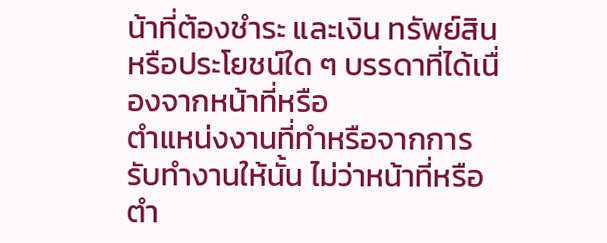น้าที่ต้องชำระ และเงิน ทรัพย์สินหรือประโยชน์ใด ๆ บรรดาที่ได้เนื่องจากหน้าที่หรือ
ตำแหน่งงานที่ทำหรือจากการรับทำงานให้นั้น ไม่ว่าหน้าที่หรือตำ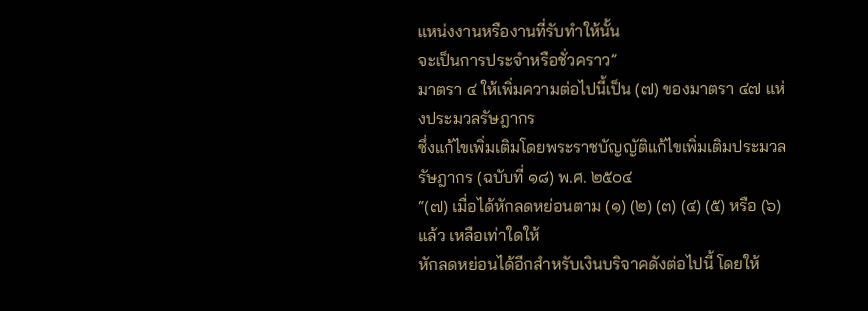แหน่งงานหรืองานที่รับทำให้นั้น
จะเป็นการประจำหรือชั่วคราว”
มาตรา ๔ ให้เพิ่มความต่อไปนี้เป็น (๗) ของมาตรา ๔๗ แห่งประมวลรัษฎากร
ซึ่งแก้ไขเพิ่มเติมโดยพระราชบัญญัติแก้ไขเพิ่มเติมประมวลรัษฎากร (ฉบับที่ ๑๘) พ.ศ. ๒๕๐๔
“(๗) เมื่อได้หักลดหย่อนตาม (๑) (๒) (๓) (๔) (๕) หรือ (๖) แล้ว เหลือเท่าใดให้
หักลดหย่อนได้อีกสำหรับเงินบริจาคดังต่อไปนี้ โดยให้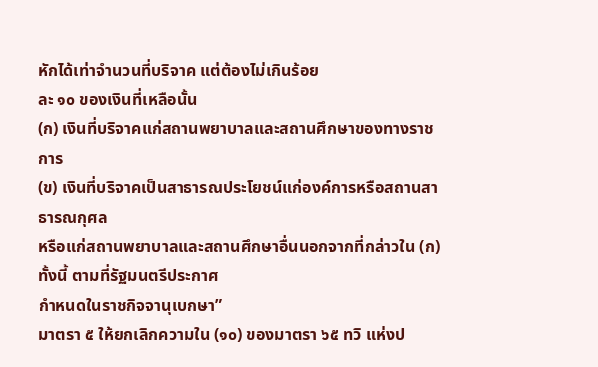หักได้เท่าจำนวนที่บริจาค แต่ต้องไม่เกินร้อย
ละ ๑๐ ของเงินที่เหลือนั้น
(ก) เงินที่บริจาคแก่สถานพยาบาลและสถานศึกษาของทางราชการ
(ข) เงินที่บริจาคเป็นสาธารณประโยชน์แก่องค์การหรือสถานสาธารณกุศล
หรือแก่สถานพยาบาลและสถานศึกษาอื่นนอกจากที่กล่าวใน (ก) ทั้งนี้ ตามที่รัฐมนตรีประกาศ
กำหนดในราชกิจจานุเบกษา”
มาตรา ๕ ให้ยกเลิกความใน (๑๐) ของมาตรา ๖๕ ทวิ แห่งป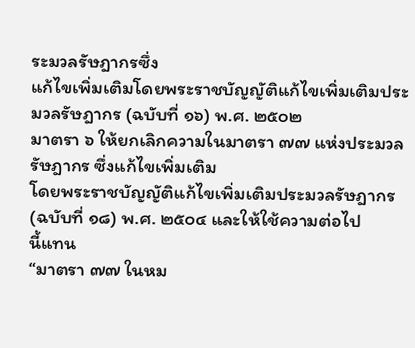ระมวลรัษฎากรซึ่ง
แก้ไขเพิ่มเติมโดยพระราชบัญญัติแก้ไขเพิ่มเติมประมวลรัษฎากร (ฉบับที่ ๑๖) พ.ศ. ๒๕๐๒
มาตรา ๖ ให้ยกเลิกความในมาตรา ๗๗ แห่งประมวลรัษฎากร ซึ่งแก้ไขเพิ่มเติม
โดยพระราชบัญญัติแก้ไขเพิ่มเติมประมวลรัษฎากร (ฉบับที่ ๑๘) พ.ศ. ๒๕๐๔ และให้ใช้ความต่อไป
นี้แทน
“มาตรา ๗๗ ในหม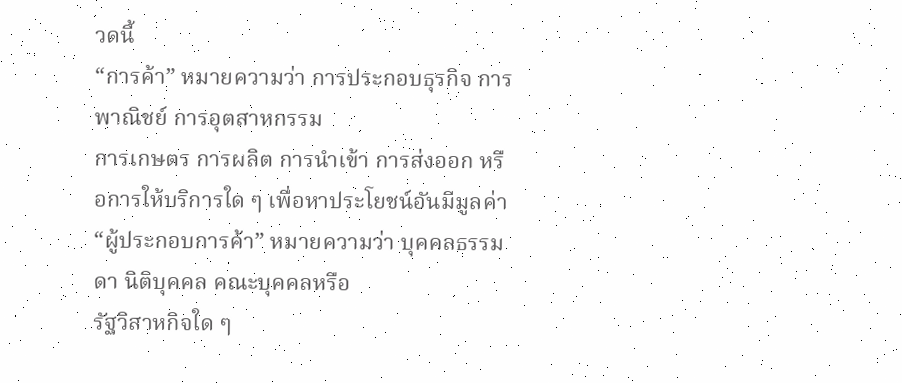วดนี้
“การค้า” หมายความว่า การประกอบธุรกิจ การพาณิชย์ การอุตสาหกรรม
การเกษตร การผลิต การนำเข้า การส่งออก หรือการให้บริการใด ๆ เพื่อหาประโยชน์อันมีมูลค่า
“ผู้ประกอบการค้า” หมายความว่า บุคคลธรรมดา นิติบุคคล คณะบุคคลหรือ
รัฐวิสาหกิจใด ๆ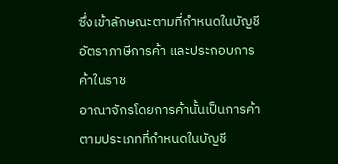ซึ่งเข้าลักษณะตามที่กำหนดในบัญชีอัตราภาษีการค้า และประกอบการค้าในราช
อาณาจักรโดยการค้านั้นเป็นการค้าตามประเภทที่กำหนดในบัญชี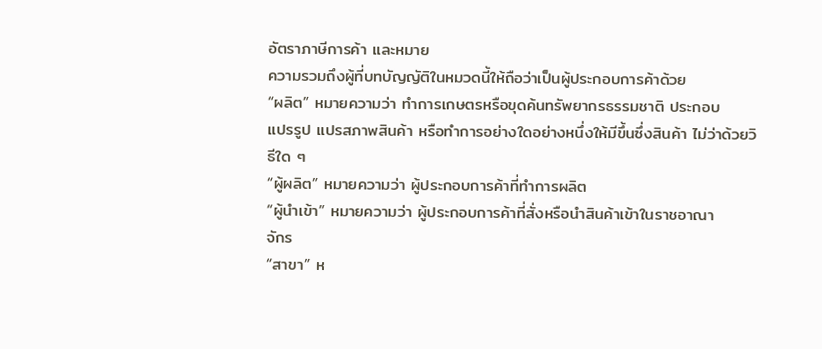อัตราภาษีการค้า และหมาย
ความรวมถึงผู้ที่บทบัญญัติในหมวดนี้ให้ถือว่าเป็นผู้ประกอบการค้าด้วย
“ผลิต” หมายความว่า ทำการเกษตรหรือขุดค้นทรัพยากรธรรมชาติ ประกอบ
แปรรูป แปรสภาพสินค้า หรือทำการอย่างใดอย่างหนึ่งให้มีขึ้นซึ่งสินค้า ไม่ว่าด้วยวิธีใด ๆ
“ผู้ผลิต” หมายความว่า ผู้ประกอบการค้าที่ทำการผลิต
“ผู้นำเข้า” หมายความว่า ผู้ประกอบการค้าที่สั่งหรือนำสินค้าเข้าในราชอาณา
จักร
“สาขา” ห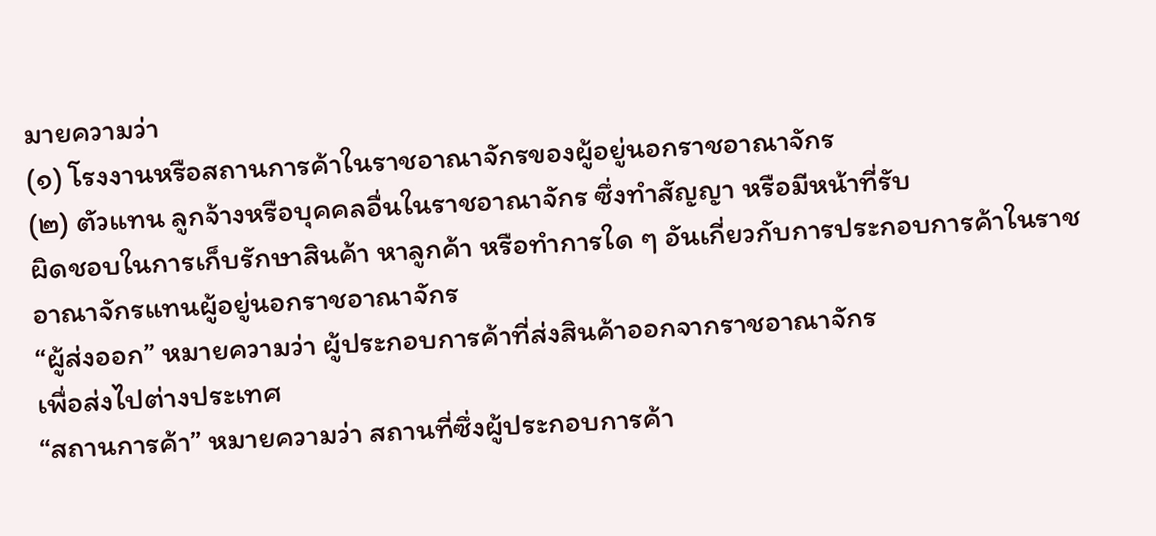มายความว่า
(๑) โรงงานหรือสถานการค้าในราชอาณาจักรของผู้อยู่นอกราชอาณาจักร
(๒) ตัวแทน ลูกจ้างหรือบุคคลอื่นในราชอาณาจักร ซึ่งทำสัญญา หรือมีหน้าที่รับ
ผิดชอบในการเก็บรักษาสินค้า หาลูกค้า หรือทำการใด ๆ อันเกี่ยวกับการประกอบการค้าในราช
อาณาจักรแทนผู้อยู่นอกราชอาณาจักร
“ผู้ส่งออก” หมายความว่า ผู้ประกอบการค้าที่ส่งสินค้าออกจากราชอาณาจักร
เพื่อส่งไปต่างประเทศ
“สถานการค้า” หมายความว่า สถานที่ซึ่งผู้ประกอบการค้า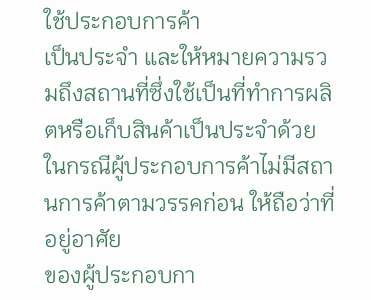ใช้ประกอบการค้า
เป็นประจำ และให้หมายความรวมถึงสถานที่ซึ่งใช้เป็นที่ทำการผลิตหรือเก็บสินค้าเป็นประจำด้วย
ในกรณีผู้ประกอบการค้าไม่มีสถานการค้าตามวรรคก่อน ให้ถือว่าที่อยู่อาศัย
ของผู้ประกอบกา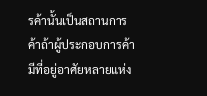รค้านั้นเป็นสถานการค้าถ้าผู้ประกอบการค้ามีที่อยู่อาศัยหลายแห่ง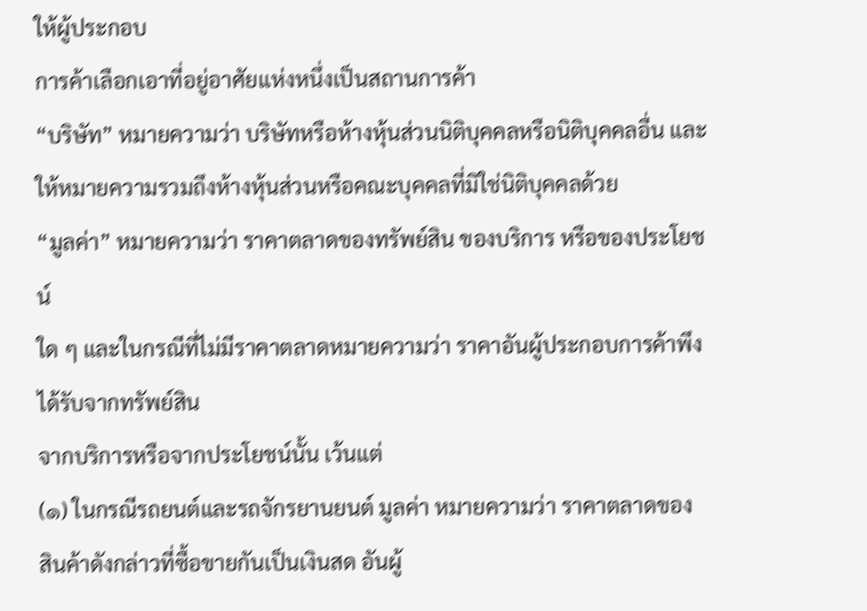ให้ผู้ประกอบ
การค้าเลือกเอาที่อยู่อาศัยแห่งหนึ่งเป็นสถานการค้า
“บริษัท” หมายความว่า บริษัทหรือห้างหุ้นส่วนนิติบุคคลหรือนิติบุคคลอื่น และ
ให้หมายความรวมถึงห้างหุ้นส่วนหรือคณะบุคคลที่มิใช่นิติบุคคลด้วย
“มูลค่า” หมายความว่า ราคาตลาดของทรัพย์สิน ของบริการ หรือของประโยชน์
ใด ๆ และในกรณีที่ไม่มีราคาตลาดหมายความว่า ราคาอันผู้ประกอบการค้าพึงได้รับจากทรัพย์สิน
จากบริการหรือจากประโยชน์นั้น เว้นแต่
(๑) ในกรณีรถยนต์และรถจักรยานยนต์ มูลค่า หมายความว่า ราคาตลาดของ
สินค้าดังกล่าวที่ซื้อขายกันเป็นเงินสด อันผู้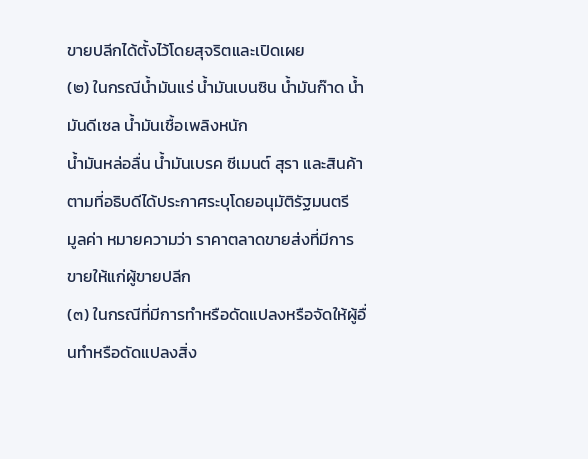ขายปลีกได้ตั้งไว้โดยสุจริตและเปิดเผย
(๒) ในกรณีน้ำมันแร่ น้ำมันเบนซิน น้ำมันก๊าด น้ำมันดีเซล น้ำมันเชื้อเพลิงหนัก
น้ำมันหล่อลื่น น้ำมันเบรค ซีเมนต์ สุรา และสินค้าตามที่อธิบดีได้ประกาศระบุโดยอนุมัติรัฐมนตรี
มูลค่า หมายความว่า ราคาตลาดขายส่งที่มีการขายให้แก่ผู้ขายปลีก
(๓) ในกรณีที่มีการทำหรือดัดแปลงหรือจัดให้ผู้อื่นทำหรือดัดแปลงสิ่ง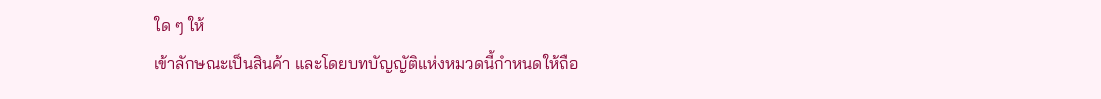ใด ๆ ให้
เข้าลักษณะเป็นสินค้า และโดยบทบัญญัติแห่งหมวดนี้กำหนดให้ถือ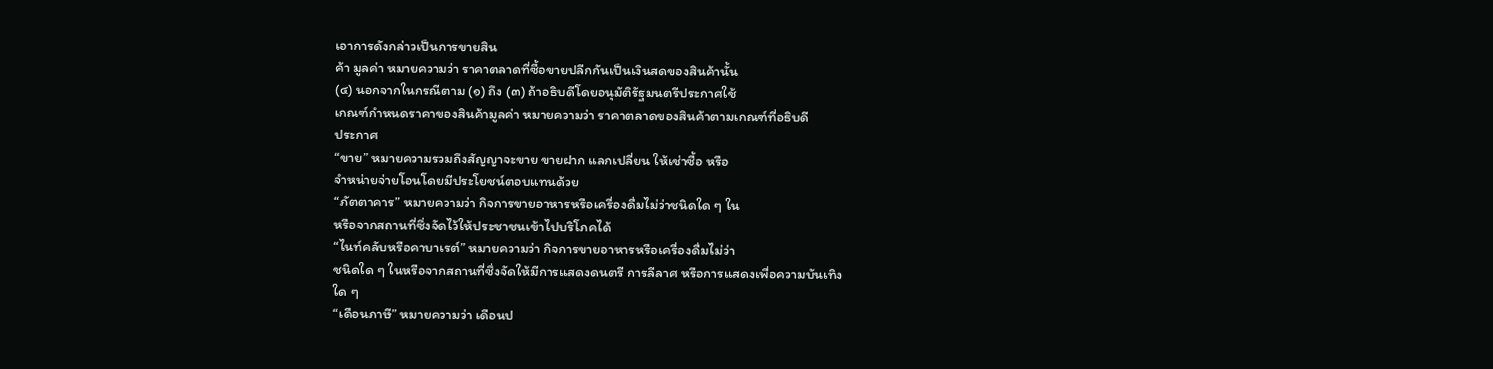เอาการดังกล่าวเป็นการขายสิน
ค้า มูลค่า หมายความว่า ราคาตลาดที่ซื้อขายปลีกกันเป็นเงินสดของสินค้านั้น
(๔) นอกจากในกรณีตาม (๑) ถึง (๓) ถ้าอธิบดีโดยอนุมัติรัฐมนตรีประกาศใช้
เกณฑ์กำหนดราคาของสินค้ามูลค่า หมายความว่า ราคาตลาดของสินค้าตามเกณฑ์ที่อธิบดี
ประกาศ
“ขาย” หมายความรวมถึงสัญญาจะขาย ขายฝาก แลกเปลี่ยน ให้เช่าซื้อ หรือ
จำหน่ายจ่ายโอนโดยมีประโยชน์ตอบแทนด้วย
“ภัตตาคาร” หมายความว่า กิจการขายอาหารหรือเครื่องดื่มไม่ว่าชนิดใด ๆ ใน
หรือจากสถานที่ซึ่งจัดไว้ให้ประชาชนเข้าไปบริโภคได้
“ไนท์คลับหรือคาบาเรต์” หมายความว่า กิจการขายอาหารหรือเครื่องดื่มไม่ว่า
ชนิดใด ๆ ในหรือจากสถานที่ซึ่งจัดให้มีการแสดงดนตรี การลีลาศ หรือการแสดงเพื่อความบันเทิง
ใด ๆ
“เดือนภาษี” หมายความว่า เดือนป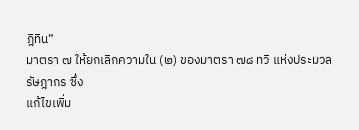ฎิทิน”
มาตรา ๗ ให้ยกเลิกความใน (๒) ของมาตรา ๗๘ ทวิ แห่งประมวลรัษฎากร ซึ่ง
แก้ไขเพิ่ม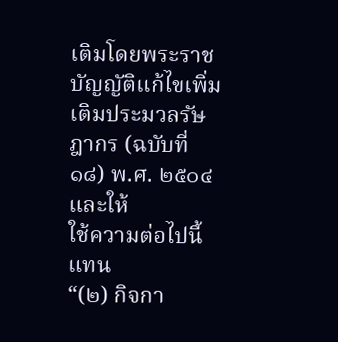เติมโดยพระราชบัญญัติแก้ไขเพิ่มเติมประมวลรัษฎากร (ฉบับที่ ๑๘) พ.ศ. ๒๕๐๔ และให้
ใช้ความต่อไปนี้แทน
“(๒) กิจกา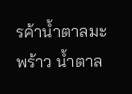รค้าน้ำตาลมะพร้าว น้ำตาล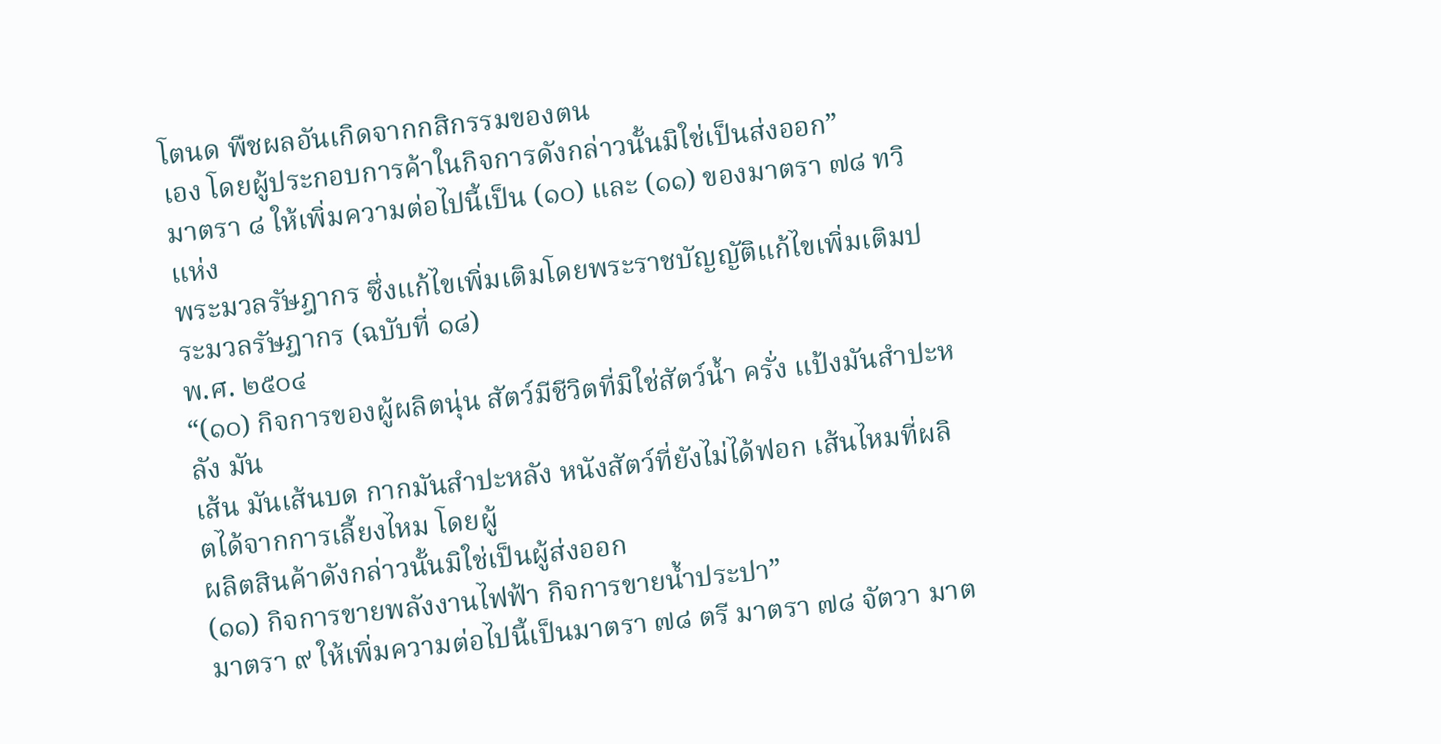โตนด พืชผลอันเกิดจากกสิกรรมของตน
เอง โดยผู้ประกอบการค้าในกิจการดังกล่าวนั้นมิใช่เป็นส่งออก”
มาตรา ๘ ให้เพิ่มความต่อไปนี้เป็น (๑๐) และ (๑๑) ของมาตรา ๗๘ ทวิ แห่ง
พระมวลรัษฎากร ซึ่งแก้ไขเพิ่มเติมโดยพระราชบัญญัติแก้ไขเพิ่มเติมประมวลรัษฎากร (ฉบับที่ ๑๘)
พ.ศ. ๒๕๐๔
“(๑๐) กิจการของผู้ผลิตนุ่น สัตว์มีชีวิตที่มิใช่สัตว์น้ำ ครั่ง แป้งมันสำปะหลัง มัน
เส้น มันเส้นบด กากมันสำปะหลัง หนังสัตว์ที่ยังไม่ได้ฟอก เส้นไหมที่ผลิตได้จากการเลี้ยงไหม โดยผู้
ผลิตสินค้าดังกล่าวนั้นมิใช่เป็นผู้ส่งออก
(๑๑) กิจการขายพลังงานไฟฟ้า กิจการขายน้ำประปา”
มาตรา ๙ ให้เพิ่มความต่อไปนี้เป็นมาตรา ๗๘ ตรี มาตรา ๗๘ จัตวา มาต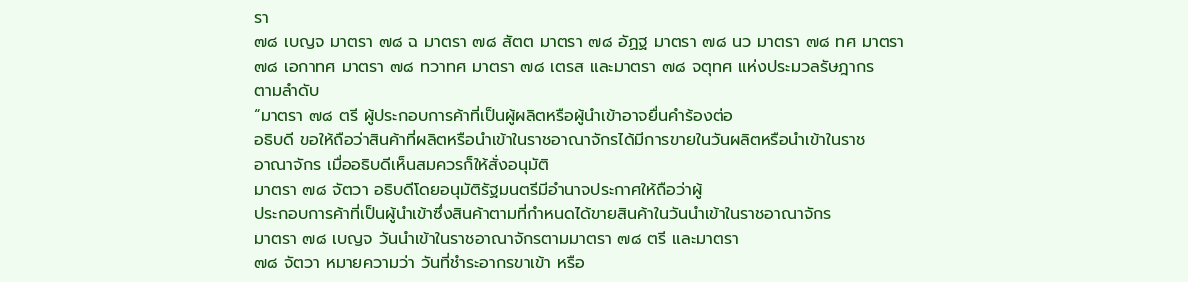รา
๗๘ เบญจ มาตรา ๗๘ ฉ มาตรา ๗๘ สัตต มาตรา ๗๘ อัฏฐ มาตรา ๗๘ นว มาตรา ๗๘ ทศ มาตรา
๗๘ เอกาทศ มาตรา ๗๘ ทวาทศ มาตรา ๗๘ เตรส และมาตรา ๗๘ จตุทศ แห่งประมวลรัษฎากร
ตามลำดับ
“มาตรา ๗๘ ตรี ผู้ประกอบการค้าที่เป็นผู้ผลิตหรือผู้นำเข้าอาจยื่นคำร้องต่อ
อธิบดี ขอให้ถือว่าสินค้าที่ผลิตหรือนำเข้าในราชอาณาจักรได้มีการขายในวันผลิตหรือนำเข้าในราช
อาณาจักร เมื่ออธิบดีเห็นสมควรก็ให้สั่งอนุมัติ
มาตรา ๗๘ จัตวา อธิบดีโดยอนุมัติรัฐมนตรีมีอำนาจประกาศให้ถือว่าผู้
ประกอบการค้าที่เป็นผู้นำเข้าซึ่งสินค้าตามที่กำหนดได้ขายสินค้าในวันนำเข้าในราชอาณาจักร
มาตรา ๗๘ เบญจ วันนำเข้าในราชอาณาจักรตามมาตรา ๗๘ ตรี และมาตรา
๗๘ จัตวา หมายความว่า วันที่ชำระอากรขาเข้า หรือ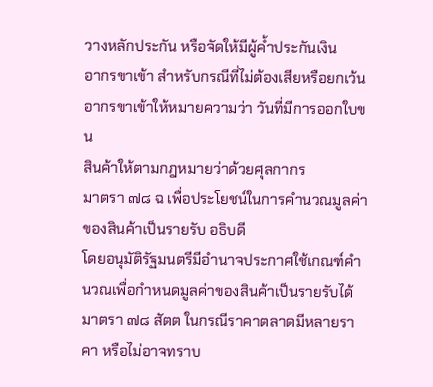วางหลักประกัน หรือจัดให้มีผู้ค้ำประกันเงิน
อากรขาเข้า สำหรับกรณีที่ไม่ต้องเสียหรือยกเว้นอากรขาเข้าให้หมายความว่า วันที่มีการออกใบขน
สินค้าให้ตามกฎหมายว่าด้วยศุลกากร
มาตรา ๗๘ ฉ เพื่อประโยชน์ในการคำนวณมูลค่าของสินค้าเป็นรายรับ อธิบดี
โดยอนุมัติรัฐมนตรีมีอำนาจประกาศใช้เกณฑ์คำนวณเพื่อกำหนดมูลค่าของสินค้าเป็นรายรับได้
มาตรา ๗๘ สัตต ในกรณีราคาตลาดมีหลายราคา หรือไม่อาจทราบ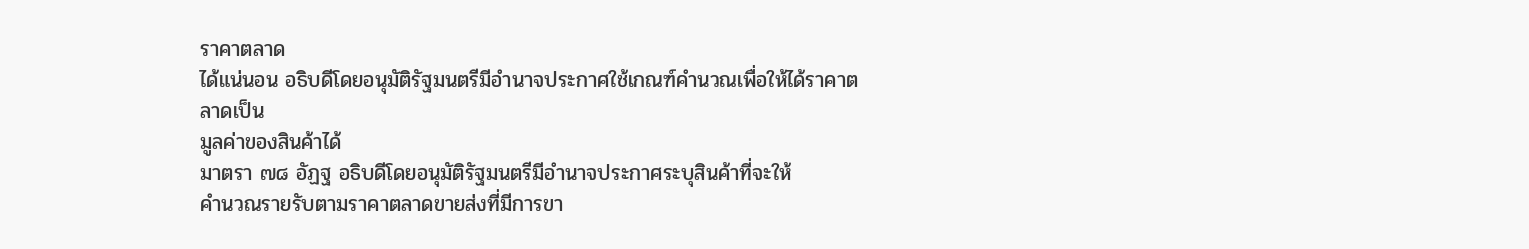ราคาตลาด
ได้แน่นอน อธิบดีโดยอนุมัติรัฐมนตรีมีอำนาจประกาศใช้เกณฑ์คำนวณเพื่อให้ได้ราคาตลาดเป็น
มูลค่าของสินค้าได้
มาตรา ๗๘ อัฏฐ อธิบดีโดยอนุมัติรัฐมนตรีมีอำนาจประกาศระบุสินค้าที่จะให้
คำนวณรายรับตามราคาตลาดขายส่งที่มีการขา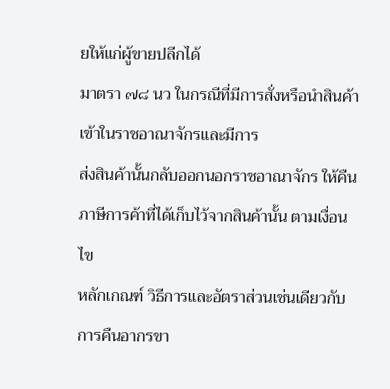ยให้แก่ผู้ขายปลีกได้
มาตรา ๗๘ นว ในกรณีที่มีการสั่งหรือนำสินค้าเข้าในราชอาณาจักรและมีการ
ส่งสินค้านั้นกลับออกนอกราชอาณาจักร ให้คืนภาษีการค้าที่ได้เก็บไว้จากสินค้านั้น ตามเงื่อนไข
หลักเกณฑ์ วิธีการและอัตราส่วนเช่นเดียวกับการคืนอากรขา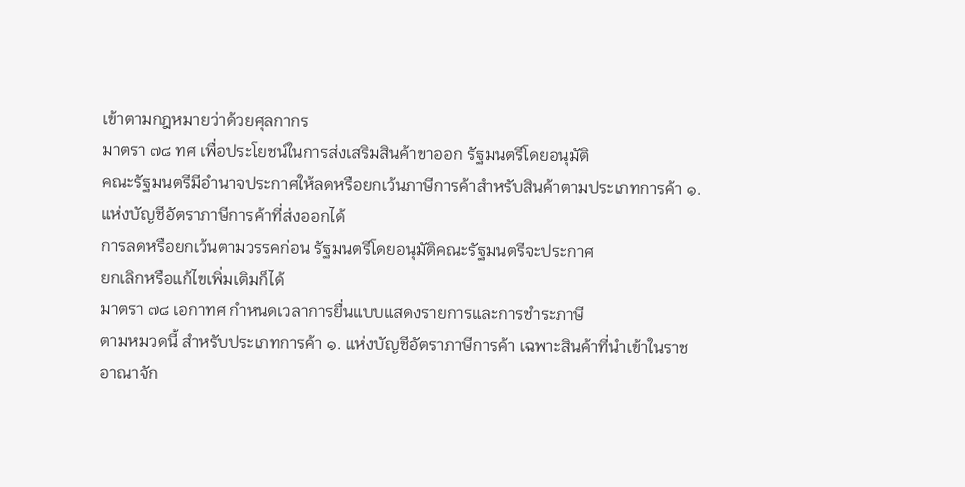เข้าตามกฎหมายว่าด้วยศุลกากร
มาตรา ๗๘ ทศ เพื่อประโยชน์ในการส่งเสริมสินค้าขาออก รัฐมนตรีโดยอนุมัติ
คณะรัฐมนตรีมีอำนาจประกาศให้ลดหรือยกเว้นภาษีการค้าสำหรับสินค้าตามประเภทการค้า ๑.
แห่งบัญชีอัตราภาษีการค้าที่ส่งออกได้
การลดหรือยกเว้นตามวรรคก่อน รัฐมนตรีโดยอนุมัติคณะรัฐมนตรีจะประกาศ
ยกเลิกหรือแก้ไขเพิ่มเติมก็ได้
มาตรา ๗๘ เอกาทศ กำหนดเวลาการยื่นแบบแสดงรายการและการชำระภาษี
ตามหมวดนี้ สำหรับประเภทการค้า ๑. แห่งบัญชีอัตราภาษีการค้า เฉพาะสินค้าที่นำเข้าในราช
อาณาจัก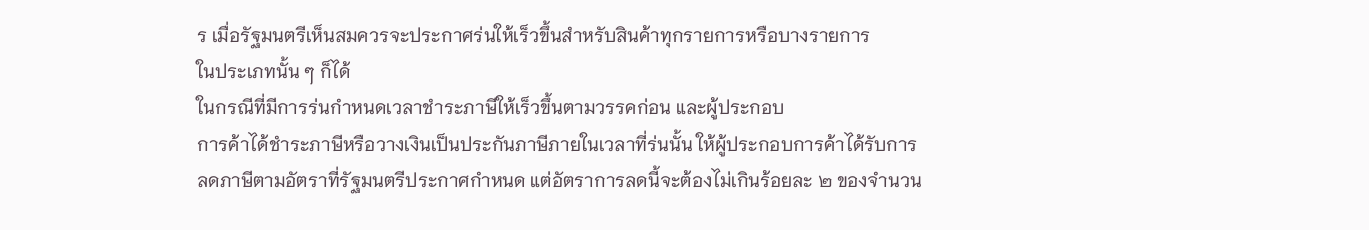ร เมื่อรัฐมนตรีเห็นสมควรจะประกาศร่นให้เร็วขึ้นสำหรับสินค้าทุกรายการหรือบางรายการ
ในประเภทนั้น ๆ ก็ได้
ในกรณีที่มีการร่นกำหนดเวลาชำระภาษีให้เร็วขึ้นตามวรรคก่อน และผู้ประกอบ
การค้าได้ชำระภาษีหรือวางเงินเป็นประกันภาษีภายในเวลาที่ร่นนั้น ให้ผู้ประกอบการค้าได้รับการ
ลดภาษีตามอัตราที่รัฐมนตรีประกาศกำหนด แต่อัตราการลดนี้จะต้องไม่เกินร้อยละ ๒ ของจำนวน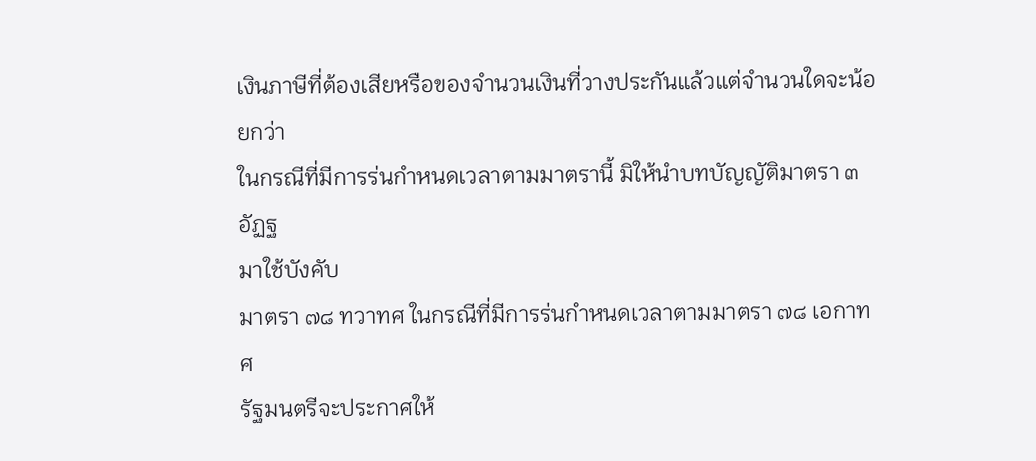เงินภาษีที่ต้องเสียหรือของจำนวนเงินที่วางประกันแล้วแต่จำนวนใดจะน้อยกว่า
ในกรณีที่มีการร่นกำหนดเวลาตามมาตรานี้ มิให้นำบทบัญญัติมาตรา ๓ อัฏฐ
มาใช้บังคับ
มาตรา ๗๘ ทวาทศ ในกรณีที่มีการร่นกำหนดเวลาตามมาตรา ๗๘ เอกาทศ
รัฐมนตรีจะประกาศให้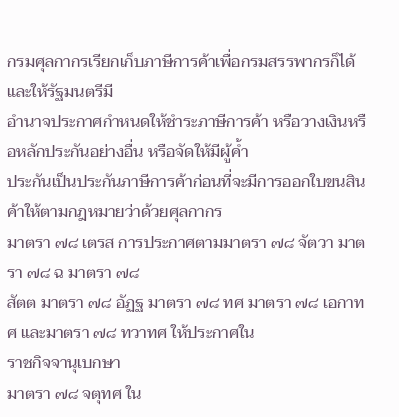กรมศุลกากรเรียกเก็บภาษีการค้าเพื่อกรมสรรพากรก็ได้ และให้รัฐมนตรีมี
อำนาจประกาศกำหนดให้ชำระภาษีการค้า หรือวางเงินหรือหลักประกันอย่างอื่น หรือจัดให้มีผู้ค้ำ
ประกันเป็นประกันภาษีการค้าก่อนที่จะมีการออกใบขนสินค้าให้ตามกฎหมายว่าด้วยศุลกากร
มาตรา ๗๘ เตรส การประกาศตามมาตรา ๗๘ จัตวา มาตรา ๗๘ ฉ มาตรา ๗๘
สัตต มาตรา ๗๘ อัฏฐ มาตรา ๗๘ ทศ มาตรา ๗๘ เอกาทศ และมาตรา ๗๘ ทวาทศ ให้ประกาศใน
ราชกิจจานุเบกษา
มาตรา ๗๘ จตุทศ ใน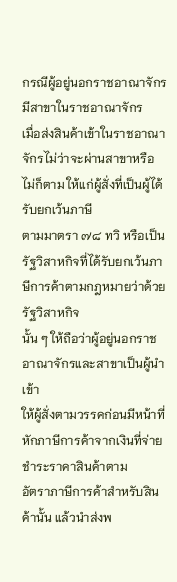กรณีผู้อยู่นอกราชอาณาจักรมีสาขาในราชอาณาจักร
เมื่อส่งสินค้าเข้าในราชอาณาจักรไม่ว่าจะผ่านสาขาหรือไม่ก็ตาม ให้แก่ผู้สั่งที่เป็นผู้ได้รับยกเว้นภาษี
ตามมาตรา ๗๘ ทวิ หรือเป็นรัฐวิสาหกิจที่ได้รับยกเว้นภาษีการค้าตามกฎหมายว่าด้วยรัฐวิสาหกิจ
นั้น ๆ ให้ถือว่าผู้อยู่นอกราชอาณาจักรและสาขาเป็นผู้นำเข้า
ให้ผู้สั่งตามวรรคก่อนมีหน้าที่หักภาษีการค้าจากเงินที่จ่ายชำระราคาสินค้าตาม
อัตราภาษีการค้าสำหรับสินค้านั้น แล้วนำส่งพ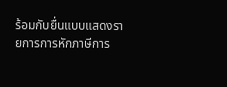ร้อมกับยื่นแบบแสดงรายการการหักภาษีการ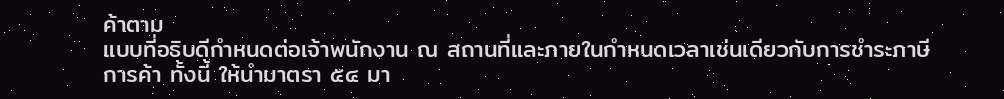ค้าตาม
แบบที่อธิบดีกำหนดต่อเจ้าพนักงาน ณ สถานที่และภายในกำหนดเวลาเช่นเดียวกับการชำระภาษี
การค้า ทั้งนี้ ให้นำมาตรา ๕๔ มา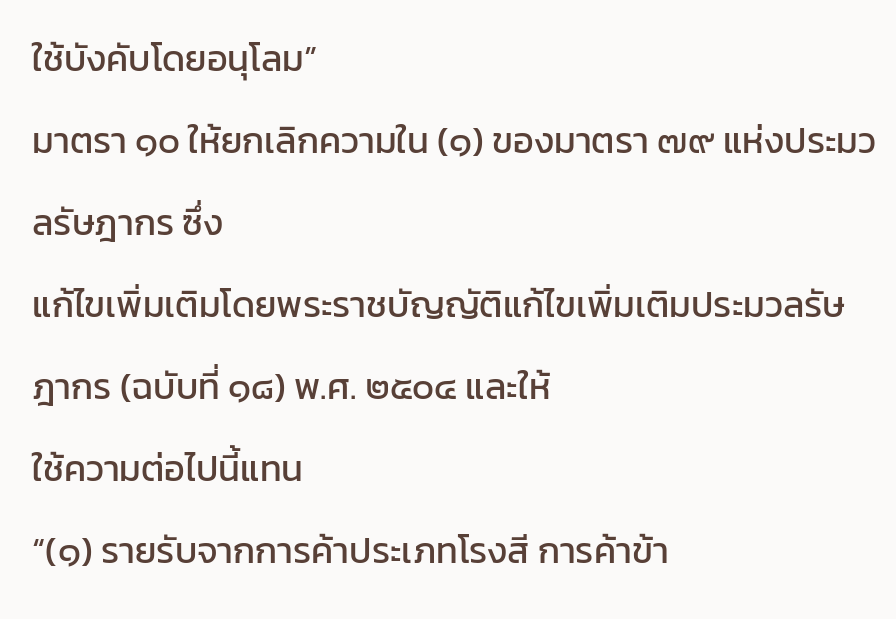ใช้บังคับโดยอนุโลม”
มาตรา ๑๐ ให้ยกเลิกความใน (๑) ของมาตรา ๗๙ แห่งประมวลรัษฎากร ซึ่ง
แก้ไขเพิ่มเติมโดยพระราชบัญญัติแก้ไขเพิ่มเติมประมวลรัษฎากร (ฉบับที่ ๑๘) พ.ศ. ๒๕๐๔ และให้
ใช้ความต่อไปนี้แทน
“(๑) รายรับจากการค้าประเภทโรงสี การค้าข้า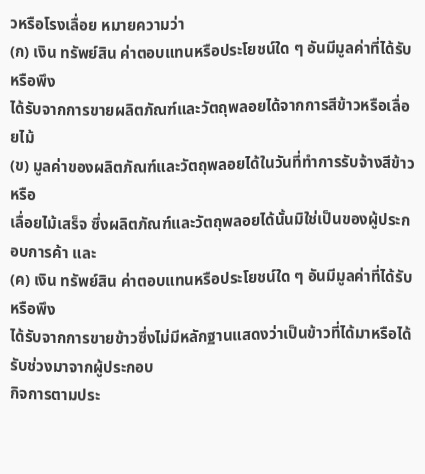วหรือโรงเลื่อย หมายความว่า
(ก) เงิน ทรัพย์สิน ค่าตอบแทนหรือประโยชน์ใด ๆ อันมีมูลค่าที่ได้รับหรือพึง
ได้รับจากการขายผลิตภัณฑ์และวัตถุพลอยได้จากการสีข้าวหรือเลื่อยไม้
(ข) มูลค่าของผลิตภัณฑ์และวัตถุพลอยได้ในวันที่ทำการรับจ้างสีข้าวหรือ
เลื่อยไม้เสร็จ ซึ่งผลิตภัณฑ์และวัตถุพลอยได้นั้นมิใช่เป็นของผู้ประกอบการค้า และ
(ค) เงิน ทรัพย์สิน ค่าตอบแทนหรือประโยชน์ใด ๆ อันมีมูลค่าที่ได้รับหรือพึง
ได้รับจากการขายข้าวซึ่งไม่มีหลักฐานแสดงว่าเป็นข้าวที่ได้มาหรือได้รับช่วงมาจากผู้ประกอบ
กิจการตามประ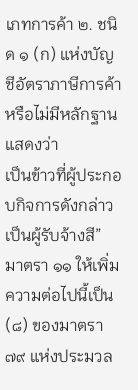เภทการค้า ๒. ชนิด ๑ (ก) แห่งบัญชีอัตราภาษีการค้า หรือไม่มีหลักฐานแสดงว่า
เป็นข้าวที่ผู้ประกอบกิจการดังกล่าวเป็นผู้รับจ้างสี”
มาตรา ๑๑ ให้เพิ่มความต่อไปนี้เป็น (๘) ของมาตรา ๗๙ แห่งประมวล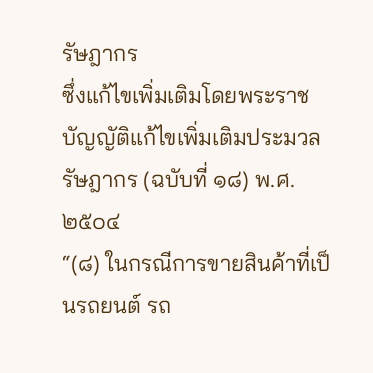รัษฎากร
ซึ่งแก้ไขเพิ่มเติมโดยพระราชบัญญัติแก้ไขเพิ่มเติมประมวลรัษฎากร (ฉบับที่ ๑๘) พ.ศ. ๒๕๐๔
“(๘) ในกรณีการขายสินค้าที่เป็นรถยนต์ รถ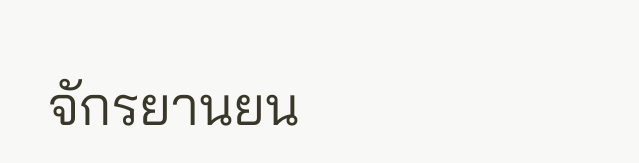จักรยานยน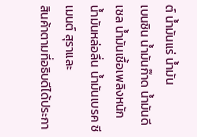ต์ น้ำมันแร่ น้ำมัน
เบนซิน น้ำมันก๊าด น้ำมันดีเซล น้ำมันเชื้อเพลิงหนัก น้ำมันหล่อลื่น น้ำมันเบรค ซีเมนต์ สุราและ
สินค้าตามที่อธิบดีได้ประกา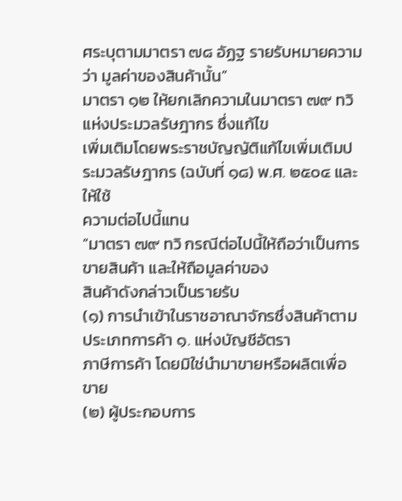ศระบุตามมาตรา ๗๘ อัฏฐ รายรับหมายความว่า มูลค่าของสินค้านั้น”
มาตรา ๑๒ ให้ยกเลิกความในมาตรา ๗๙ ทวิ แห่งประมวลรัษฎากร ซึ่งแก้ไข
เพิ่มเติมโดยพระราชบัญญัติแก้ไขเพิ่มเติมประมวลรัษฎากร (ฉบับที่ ๑๘) พ.ศ. ๒๕๐๔ และให้ใช้
ความต่อไปนี้แทน
“มาตรา ๗๙ ทวิ กรณีต่อไปนี้ให้ถือว่าเป็นการขายสินค้า และให้ถือมูลค่าของ
สินค้าดังกล่าวเป็นรายรับ
(๑) การนำเข้าในราชอาณาจักรซึ่งสินค้าตามประเภทการค้า ๑. แห่งบัญชีอัตรา
ภาษีการค้า โดยมิใช่นำมาขายหรือผลิตเพื่อขาย
(๒) ผู้ประกอบการ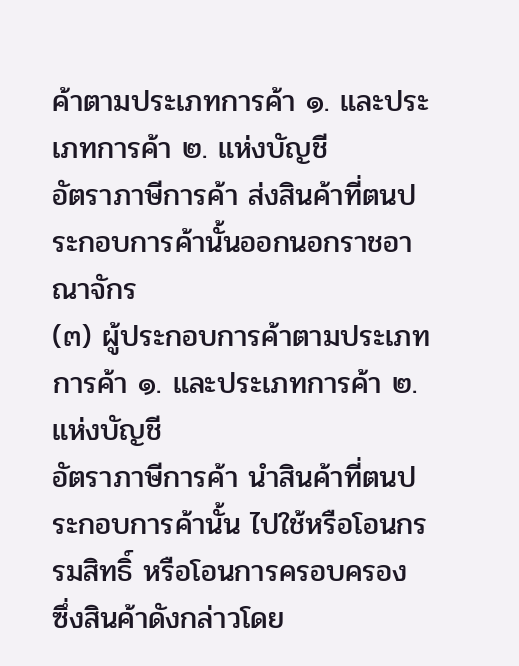ค้าตามประเภทการค้า ๑. และประเภทการค้า ๒. แห่งบัญชี
อัตราภาษีการค้า ส่งสินค้าที่ตนประกอบการค้านั้นออกนอกราชอาณาจักร
(๓) ผู้ประกอบการค้าตามประเภทการค้า ๑. และประเภทการค้า ๒. แห่งบัญชี
อัตราภาษีการค้า นำสินค้าที่ตนประกอบการค้านั้น ไปใช้หรือโอนกรรมสิทธิ์ หรือโอนการครอบครอง
ซึ่งสินค้าดังกล่าวโดย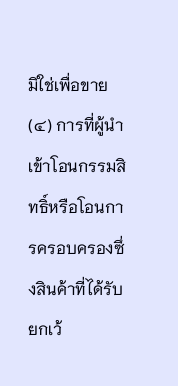มิใช่เพื่อขาย
(๔) การที่ผู้นำเข้าโอนกรรมสิทธิ์หรือโอนการครอบครองซึ่งสินค้าที่ได้รับยกเว้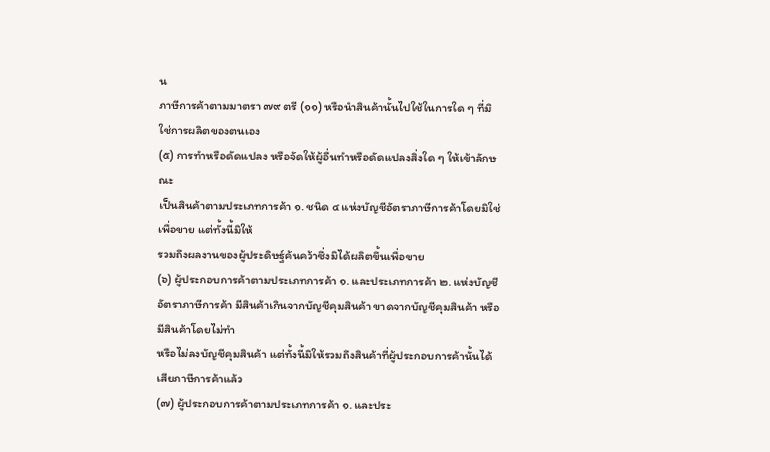น
ภาษีการค้าตามมาตรา ๗๙ ตรี (๑๑) หรือนำสินค้านั้นไปใช้ในการใด ๆ ที่มิใช่การผลิตของตนเอง
(๕) การทำหรือดัดแปลง หรือจัดให้ผู้อื่นทำหรือดัดแปลงสิ่งใด ๆ ให้เข้าลักษณะ
เป็นสินค้าตามประเภทการค้า ๑. ชนิด ๔ แห่งบัญชีอัตราภาษีการค้าโดยมิใช่เพื่อขาย แต่ทั้งนี้มิให้
รวมถึงผลงานของผู้ประดิษฐ์ค้นคว้าซึ่งมิได้ผลิตขึ้นเพื่อขาย
(๖) ผู้ประกอบการค้าตามประเภทการค้า ๑. และประเภทการค้า ๒. แห่งบัญชี
อัตราภาษีการค้า มีสินค้าเกินจากบัญชีคุมสินค้า ขาดจากบัญชีคุมสินค้า หรือมีสินค้าโดยไม่ทำ
หรือไม่ลงบัญชีคุมสินค้า แต่ทั้งนี้มิให้รวมถึงสินค้าที่ผู้ประกอบการค้านั้นได้เสียภาษีการค้าแล้ว
(๗) ผู้ประกอบการค้าตามประเภทการค้า ๑. และประ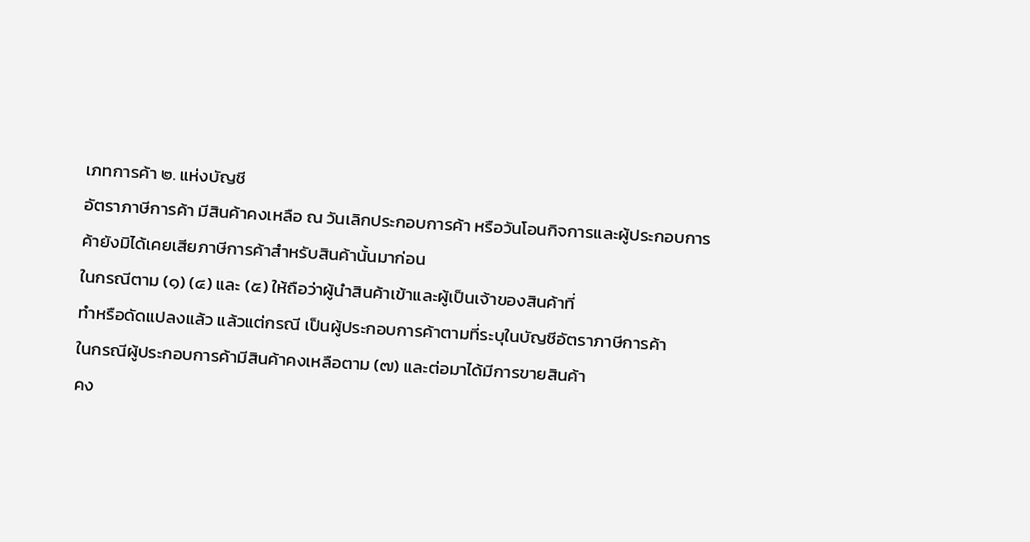เภทการค้า ๒. แห่งบัญชี
อัตราภาษีการค้า มีสินค้าคงเหลือ ณ วันเลิกประกอบการค้า หรือวันโอนกิจการและผู้ประกอบการ
ค้ายังมิได้เคยเสียภาษีการค้าสำหรับสินค้านั้นมาก่อน
ในกรณีตาม (๑) (๔) และ (๕) ให้ถือว่าผู้นำสินค้าเข้าและผู้เป็นเจ้าของสินค้าที่
ทำหรือดัดแปลงแล้ว แล้วแต่กรณี เป็นผู้ประกอบการค้าตามที่ระบุในบัญชีอัตราภาษีการค้า
ในกรณีผู้ประกอบการค้ามีสินค้าคงเหลือตาม (๗) และต่อมาได้มีการขายสินค้า
คง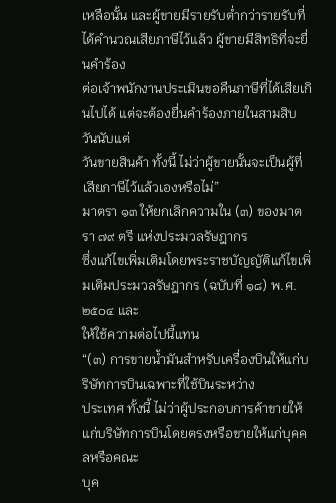เหลือนั้น และผู้ขายมีรายรับต่ำกว่ารายรับที่ได้คำนวณเสียภาษีไว้แล้ว ผู้ขายมีสิทธิที่จะยื่นคำร้อง
ต่อเจ้าพนักงานประเมินขอคืนภาษีที่ได้เสียเกินไปได้ แต่จะต้องยื่นคำร้องภายในสามสิบวันนับแต่
วันขายสินค้า ทั้งนี้ ไม่ว่าผู้ขายนั้นจะเป็นผู้ที่เสียภาษีไว้แล้วเองหรือไม่”
มาตรา ๑๓ ให้ยกเลิกความใน (๓) ของมาตรา ๗๙ ตรี แห่งประมวลรัษฎากร
ซึ่งแก้ไขเพิ่มเติมโดยพระราชบัญญัติแก้ไขเพิ่มเติมประมวลรัษฎากร (ฉบับที่ ๑๘) พ.ศ. ๒๕๐๔ และ
ให้ใช้ความต่อไปนี้แทน
“(๓) การขายน้ำมันสำหรับเครื่องบินให้แก่บริษัทการบินเฉพาะที่ใช้บินระหว่าง
ประเทศ ทั้งนี้ ไม่ว่าผู้ประกอบการค้าขายให้แก่บริษัทการบินโดยตรงหรือขายให้แก่บุคคลหรือคณะ
บุค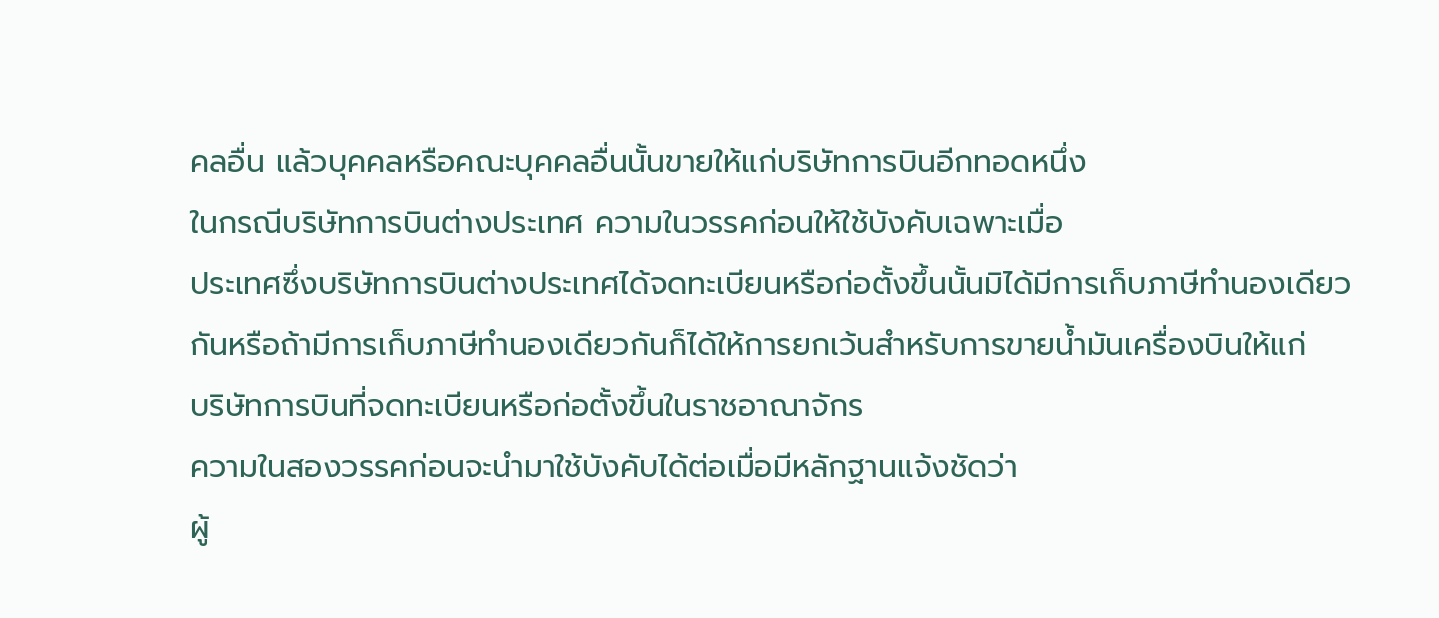คลอื่น แล้วบุคคลหรือคณะบุคคลอื่นนั้นขายให้แก่บริษัทการบินอีกทอดหนึ่ง
ในกรณีบริษัทการบินต่างประเทศ ความในวรรคก่อนให้ใช้บังคับเฉพาะเมื่อ
ประเทศซึ่งบริษัทการบินต่างประเทศได้จดทะเบียนหรือก่อตั้งขึ้นนั้นมิได้มีการเก็บภาษีทำนองเดียว
กันหรือถ้ามีการเก็บภาษีทำนองเดียวกันก็ได้ให้การยกเว้นสำหรับการขายน้ำมันเครื่องบินให้แก่
บริษัทการบินที่จดทะเบียนหรือก่อตั้งขึ้นในราชอาณาจักร
ความในสองวรรคก่อนจะนำมาใช้บังคับได้ต่อเมื่อมีหลักฐานแจ้งชัดว่า
ผู้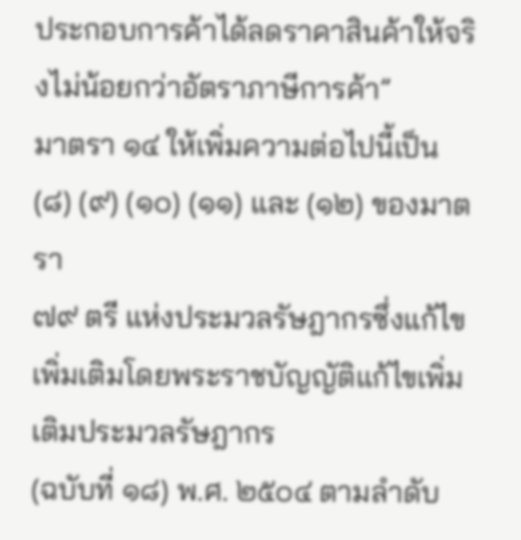ประกอบการค้าได้ลดราคาสินค้าให้จริงไม่น้อยกว่าอัตราภาษีการค้า”
มาตรา ๑๔ ให้เพิ่มความต่อไปนี้เป็น (๘) (๙) (๑๐) (๑๑) และ (๑๒) ของมาตรา
๗๙ ตรี แห่งประมวลรัษฎากรซึ่งแก้ไขเพิ่มเติมโดยพระราชบัญญัติแก้ไขเพิ่มเติมประมวลรัษฎากร
(ฉบับที่ ๑๘) พ.ศ. ๒๕๐๔ ตามลำดับ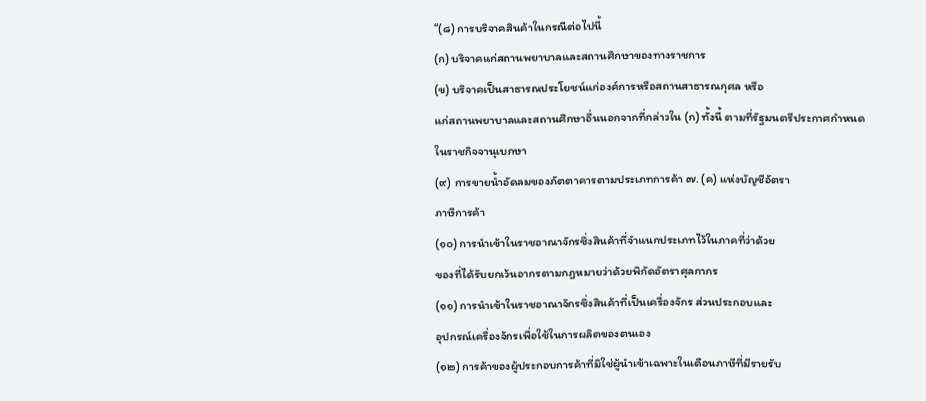“(๘) การบริจาคสินค้าในกรณีต่อไปนี้
(ก) บริจาคแก่สถานพยาบาลและสถานศึกษาของทางราชการ
(ข) บริจาคเป็นสาธารณประโยชน์แก่องค์การหรือสถานสาธารณกุศล หรือ
แก่สถานพยาบาลและสถานศึกษาอื่นนอกจากที่กล่าวใน (ก) ทั้งนี้ ตามที่รัฐมนตรีประกาศกำหนด
ในราชกิจจานุเบกษา
(๙) การขายน้ำอัดลมของภัตตาคารตามประเภทการค้า ๗. (ค) แห่งบัญชีอัตรา
ภาษีการค้า
(๑๐) การนำเข้าในราชอาณาจักรซึ่งสินค้าที่จำแนกประเภทไว้ในภาคที่ว่าด้วย
ของที่ได้รับยกเว้นอากรตามกฎหมายว่าด้วยพิกัดอัตราศุลกากร
(๑๑) การนำเข้าในราชอาณาจักรซึ่งสินค้าที่เป็นเครื่องจักร ส่วนประกอบและ
อุปกรณ์เครื่องจักรเพื่อใช้ในการผลิตของตนเอง
(๑๒) การค้าของผู้ประกอบการค้าที่มิใช่ผู้นำเข้าเฉพาะในเดือนภาษีที่มีรายรับ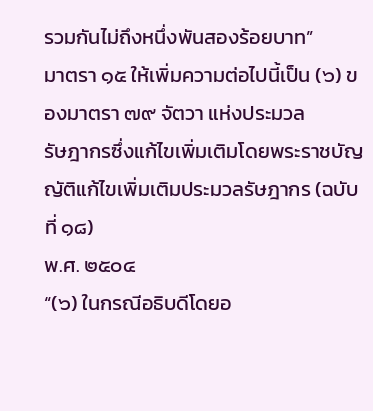รวมกันไม่ถึงหนึ่งพันสองร้อยบาท”
มาตรา ๑๕ ให้เพิ่มความต่อไปนี้เป็น (๖) ของมาตรา ๗๙ จัตวา แห่งประมวล
รัษฎากรซึ่งแก้ไขเพิ่มเติมโดยพระราชบัญญัติแก้ไขเพิ่มเติมประมวลรัษฎากร (ฉบับที่ ๑๘)
พ.ศ. ๒๕๐๔
“(๖) ในกรณีอธิบดีโดยอ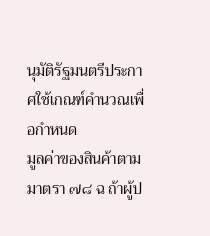นุมัติรัฐมนตรีประกาศใช้เกณฑ์คำนวณเพื่อกำหนด
มูลค่าของสินค้าตามมาตรา ๗๘ ฉ ถ้าผู้ป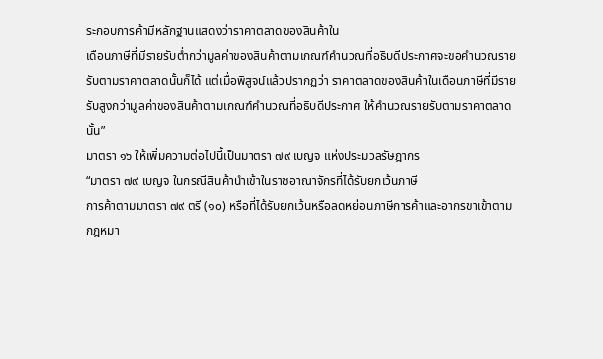ระกอบการค้ามีหลักฐานแสดงว่าราคาตลาดของสินค้าใน
เดือนภาษีที่มีรายรับต่ำกว่ามูลค่าของสินค้าตามเกณฑ์คำนวณที่อธิบดีประกาศจะขอคำนวณราย
รับตามราคาตลาดนั้นก็ได้ แต่เมื่อพิสูจน์แล้วปรากฏว่า ราคาตลาดของสินค้าในเดือนภาษีที่มีราย
รับสูงกว่ามูลค่าของสินค้าตามเกณฑ์คำนวณที่อธิบดีประกาศ ให้คำนวณรายรับตามราคาตลาด
นั้น”
มาตรา ๑๖ ให้เพิ่มความต่อไปนี้เป็นมาตรา ๗๙ เบญจ แห่งประมวลรัษฎากร
“มาตรา ๗๙ เบญจ ในกรณีสินค้านำเข้าในราชอาณาจักรที่ได้รับยกเว้นภาษี
การค้าตามมาตรา ๗๙ ตรี (๑๐) หรือที่ได้รับยกเว้นหรือลดหย่อนภาษีการค้าและอากรขาเข้าตาม
กฎหมา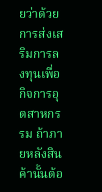ยว่าด้วยการส่งเสริมการลงทุนเพื่อกิจการอุตสาหกรรม ถ้าภายหลังสินค้านั้นต้อ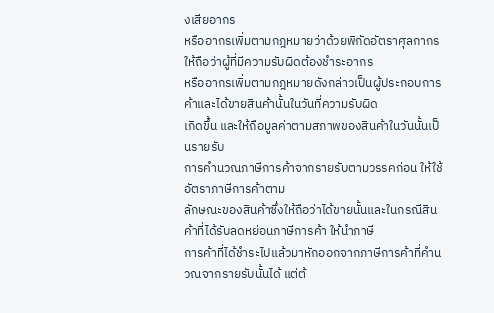งเสียอากร
หรืออากรเพิ่มตามกฎหมายว่าด้วยพิกัดอัตราศุลกากร ให้ถือว่าผู้ที่มีความรับผิดต้องชำระอากร
หรืออากรเพิ่มตามกฎหมายดังกล่าวเป็นผู้ประกอบการค้าและได้ขายสินค้านั้นในวันที่ความรับผิด
เกิดขึ้น และให้ถือมูลค่าตามสภาพของสินค้าในวันนั้นเป็นรายรับ
การคำนวณภาษีการค้าจากรายรับตามวรรคก่อน ให้ใช้อัตราภาษีการค้าตาม
ลักษณะของสินค้าซึ่งให้ถือว่าได้ขายนั้นและในกรณีสินค้าที่ได้รับลดหย่อนภาษีการค้า ให้นำภาษี
การค้าที่ได้ชำระไปแล้วมาหักออกจากภาษีการค้าที่คำนวณจากรายรับนั้นได้ แต่ต้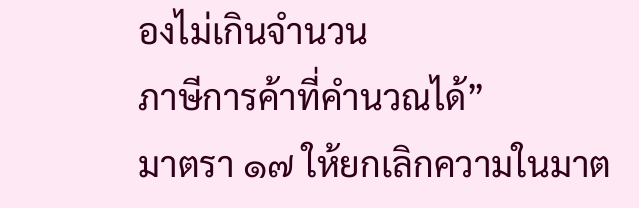องไม่เกินจำนวน
ภาษีการค้าที่คำนวณได้”
มาตรา ๑๗ ให้ยกเลิกความในมาต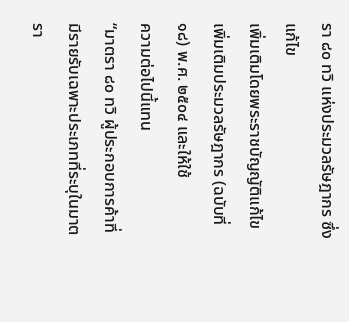รา ๘๐ ทวิ แห่งประมวลรัษฎากร ซึ่งแก้ไข
เพิ่มเติมโดยพระราชบัญญัติแก้ไขเพิ่มเติมประมวลรัษฎากร (ฉบับที่ ๑๘) พ.ศ. ๒๕๐๔ และให้ใช้
ความต่อไปนี้แทน
“มาตรา ๘๐ ทวิ ผู้ประกอบการค้าที่มีรายรับเฉพาะประเภทที่ระบุในมาตรา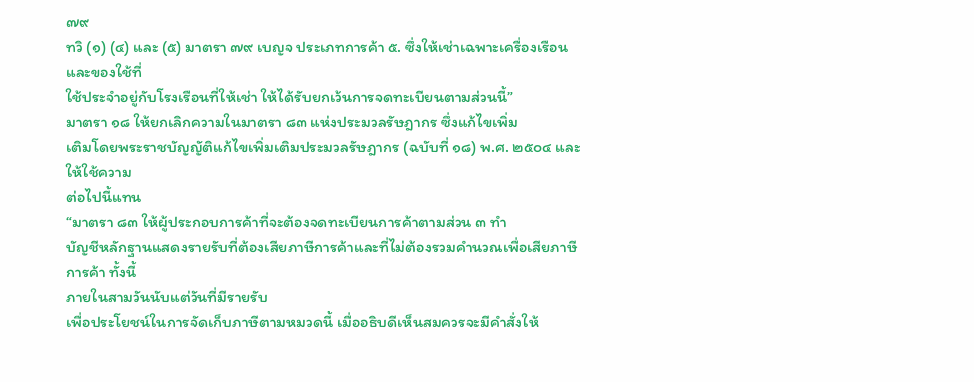๗๙
ทวิ (๑) (๔) และ (๕) มาตรา ๗๙ เบญจ ประเภทการค้า ๕. ซึ่งให้เช่าเฉพาะเครื่องเรือนและของใช้ที่
ใช้ประจำอยู่กับโรงเรือนที่ให้เช่า ให้ได้รับยกเว้นการจดทะเบียนตามส่วนนี้”
มาตรา ๑๘ ให้ยกเลิกความในมาตรา ๘๓ แห่งประมวลรัษฎากร ซึ่งแก้ไขเพิ่ม
เติมโดยพระราชบัญญัติแก้ไขเพิ่มเติมประมวลรัษฎากร (ฉบับที่ ๑๘) พ.ศ. ๒๕๐๔ และให้ใช้ความ
ต่อไปนี้แทน
“มาตรา ๘๓ ให้ผู้ประกอบการค้าที่จะต้องจดทะเบียนการค้าตามส่วน ๓ ทำ
บัญชีหลักฐานแสดงรายรับที่ต้องเสียภาษีการค้าและที่ไม่ต้องรวมคำนวณเพื่อเสียภาษีการค้า ทั้งนี้
ภายในสามวันนับแต่วันที่มีรายรับ
เพื่อประโยชน์ในการจัดเก็บภาษีตามหมวดนี้ เมื่ออธิบดีเห็นสมควรจะมีคำสั่งให้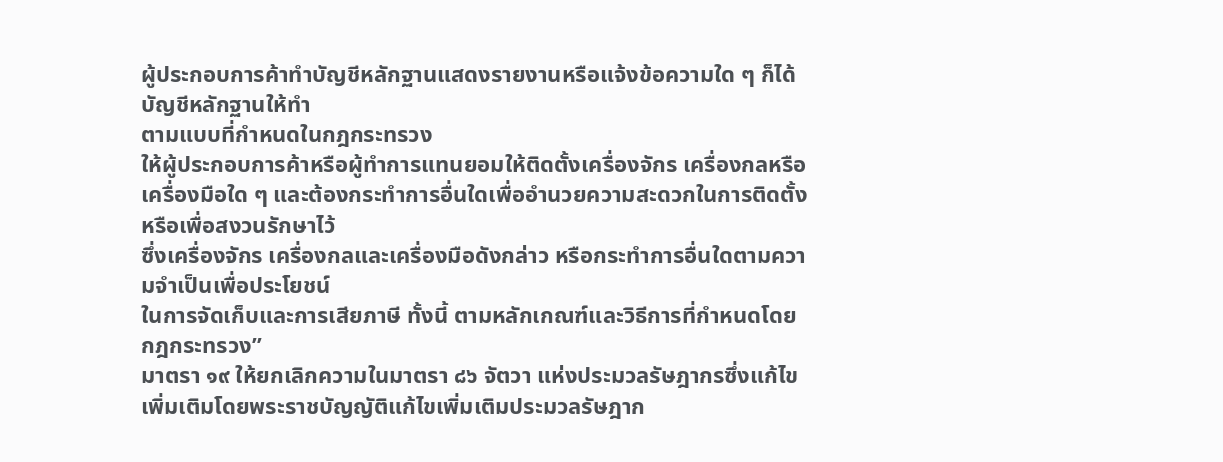ผู้ประกอบการค้าทำบัญชีหลักฐานแสดงรายงานหรือแจ้งข้อความใด ๆ ก็ได้ บัญชีหลักฐานให้ทำ
ตามแบบที่กำหนดในกฎกระทรวง
ให้ผู้ประกอบการค้าหรือผู้ทำการแทนยอมให้ติดตั้งเครื่องจักร เครื่องกลหรือ
เครื่องมือใด ๆ และต้องกระทำการอื่นใดเพื่ออำนวยความสะดวกในการติดตั้งหรือเพื่อสงวนรักษาไว้
ซึ่งเครื่องจักร เครื่องกลและเครื่องมือดังกล่าว หรือกระทำการอื่นใดตามความจำเป็นเพื่อประโยชน์
ในการจัดเก็บและการเสียภาษี ทั้งนี้ ตามหลักเกณฑ์และวิธีการที่กำหนดโดยกฎกระทรวง”
มาตรา ๑๙ ให้ยกเลิกความในมาตรา ๘๖ จัตวา แห่งประมวลรัษฎากรซึ่งแก้ไข
เพิ่มเติมโดยพระราชบัญญัติแก้ไขเพิ่มเติมประมวลรัษฎาก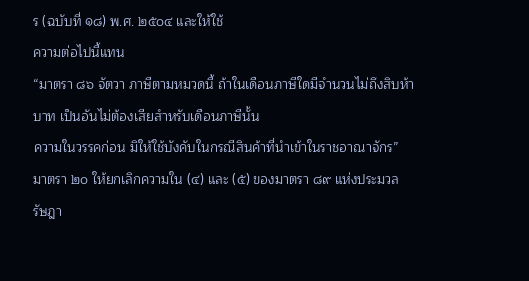ร (ฉบับที่ ๑๘) พ.ศ. ๒๕๐๔ และให้ใช้
ความต่อไปนี้แทน
“มาตรา ๘๖ จัตวา ภาษีตามหมวดนี้ ถ้าในเดือนภาษีใดมีจำนวนไม่ถึงสิบห้า
บาท เป็นอันไม่ต้องเสียสำหรับเดือนภาษีนั้น
ความในวรรคก่อน มิให้ใช้บังคับในกรณีสินค้าที่นำเข้าในราชอาณาจักร”
มาตรา ๒๐ ให้ยกเลิกความใน (๔) และ (๕) ของมาตรา ๘๙ แห่งประมวล
รัษฎา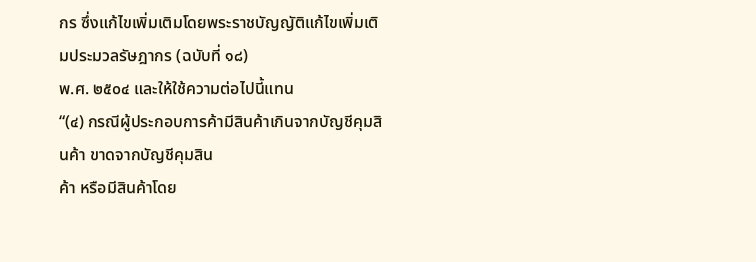กร ซึ่งแก้ไขเพิ่มเติมโดยพระราชบัญญัติแก้ไขเพิ่มเติมประมวลรัษฎากร (ฉบับที่ ๑๘)
พ.ศ. ๒๕๐๔ และให้ใช้ความต่อไปนี้แทน
“(๔) กรณีผู้ประกอบการค้ามีสินค้าเกินจากบัญชีคุมสินค้า ขาดจากบัญชีคุมสิน
ค้า หรือมีสินค้าโดย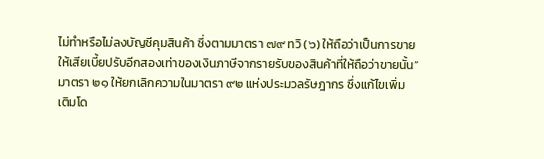ไม่ทำหรือไม่ลงบัญชีคุมสินค้า ซึ่งตามมาตรา ๗๙ ทวิ (๖) ให้ถือว่าเป็นการขาย
ให้เสียเบี้ยปรับอีกสองเท่าของเงินภาษีจากรายรับของสินค้าที่ให้ถือว่าขายนั้น”
มาตรา ๒๑ ให้ยกเลิกความในมาตรา ๙๒ แห่งประมวลรัษฎากร ซึ่งแก้ไขเพิ่ม
เติมโด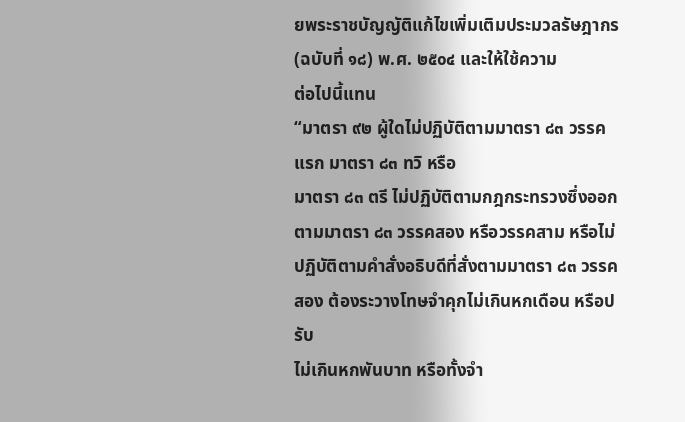ยพระราชบัญญัติแก้ไขเพิ่มเติมประมวลรัษฎากร (ฉบับที่ ๑๘) พ.ศ. ๒๕๐๔ และให้ใช้ความ
ต่อไปนี้แทน
“มาตรา ๙๒ ผู้ใดไม่ปฏิบัติตามมาตรา ๘๓ วรรคแรก มาตรา ๘๓ ทวิ หรือ
มาตรา ๘๓ ตรี ไม่ปฏิบัติตามกฎกระทรวงซึ่งออกตามมาตรา ๘๓ วรรคสอง หรือวรรคสาม หรือไม่
ปฏิบัติตามคำสั่งอธิบดีที่สั่งตามมาตรา ๘๓ วรรคสอง ต้องระวางโทษจำคุกไม่เกินหกเดือน หรือปรับ
ไม่เกินหกพันบาท หรือทั้งจำ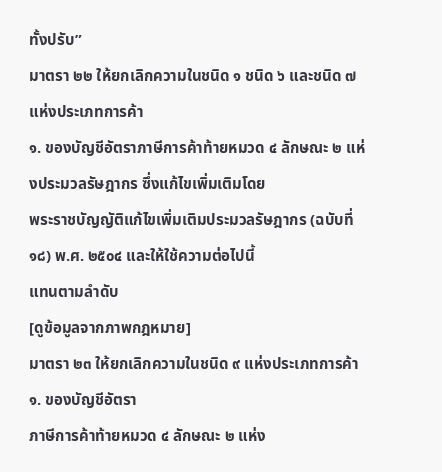ทั้งปรับ”
มาตรา ๒๒ ให้ยกเลิกความในชนิด ๑ ชนิด ๖ และชนิด ๗ แห่งประเภทการค้า
๑. ของบัญชีอัตราภาษีการค้าท้ายหมวด ๔ ลักษณะ ๒ แห่งประมวลรัษฎากร ซึ่งแก้ไขเพิ่มเติมโดย
พระราชบัญญัติแก้ไขเพิ่มเติมประมวลรัษฎากร (ฉบับที่ ๑๘) พ.ศ. ๒๕๐๔ และให้ใช้ความต่อไปนี้
แทนตามลำดับ
[ดูข้อมูลจากภาพกฎหมาย]
มาตรา ๒๓ ให้ยกเลิกความในชนิด ๙ แห่งประเภทการค้า ๑. ของบัญชีอัตรา
ภาษีการค้าท้ายหมวด ๔ ลักษณะ ๒ แห่ง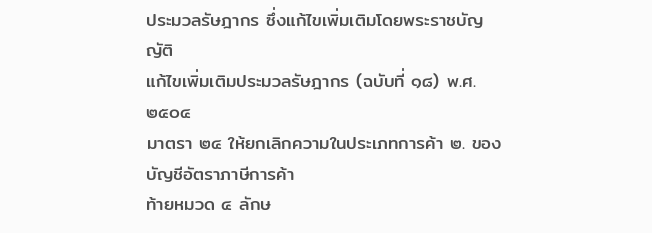ประมวลรัษฎากร ซึ่งแก้ไขเพิ่มเติมโดยพระราชบัญญัติ
แก้ไขเพิ่มเติมประมวลรัษฎากร (ฉบับที่ ๑๘) พ.ศ. ๒๕๐๔
มาตรา ๒๔ ให้ยกเลิกความในประเภทการค้า ๒. ของบัญชีอัตราภาษีการค้า
ท้ายหมวด ๔ ลักษ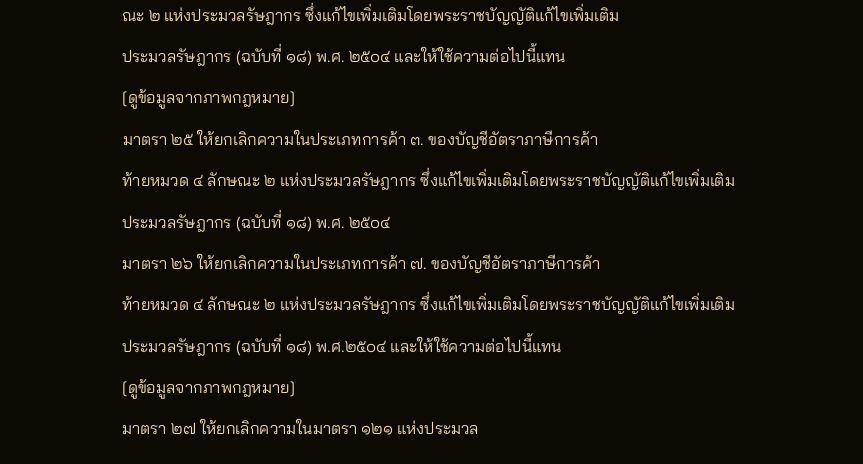ณะ ๒ แห่งประมวลรัษฎากร ซึ่งแก้ไขเพิ่มเติมโดยพระราชบัญญัติแก้ไขเพิ่มเติม
ประมวลรัษฎากร (ฉบับที่ ๑๘) พ.ศ. ๒๕๐๔ และให้ใช้ความต่อไปนี้แทน
[ดูข้อมูลจากภาพกฎหมาย]
มาตรา ๒๕ ให้ยกเลิกความในประเภทการค้า ๓. ของบัญชีอัตราภาษีการค้า
ท้ายหมวด ๔ ลักษณะ ๒ แห่งประมวลรัษฎากร ซึ่งแก้ไขเพิ่มเติมโดยพระราชบัญญัติแก้ไขเพิ่มเติม
ประมวลรัษฎากร (ฉบับที่ ๑๘) พ.ศ. ๒๕๐๔
มาตรา ๒๖ ให้ยกเลิกความในประเภทการค้า ๗. ของบัญชีอัตราภาษีการค้า
ท้ายหมวด ๔ ลักษณะ ๒ แห่งประมวลรัษฎากร ซึ่งแก้ไขเพิ่มเติมโดยพระราชบัญญัติแก้ไขเพิ่มเติม
ประมวลรัษฎากร (ฉบับที่ ๑๘) พ.ศ.๒๕๐๔ และให้ใช้ความต่อไปนี้แทน
[ดูข้อมูลจากภาพกฎหมาย]
มาตรา ๒๗ ให้ยกเลิกความในมาตรา ๑๒๑ แห่งประมวล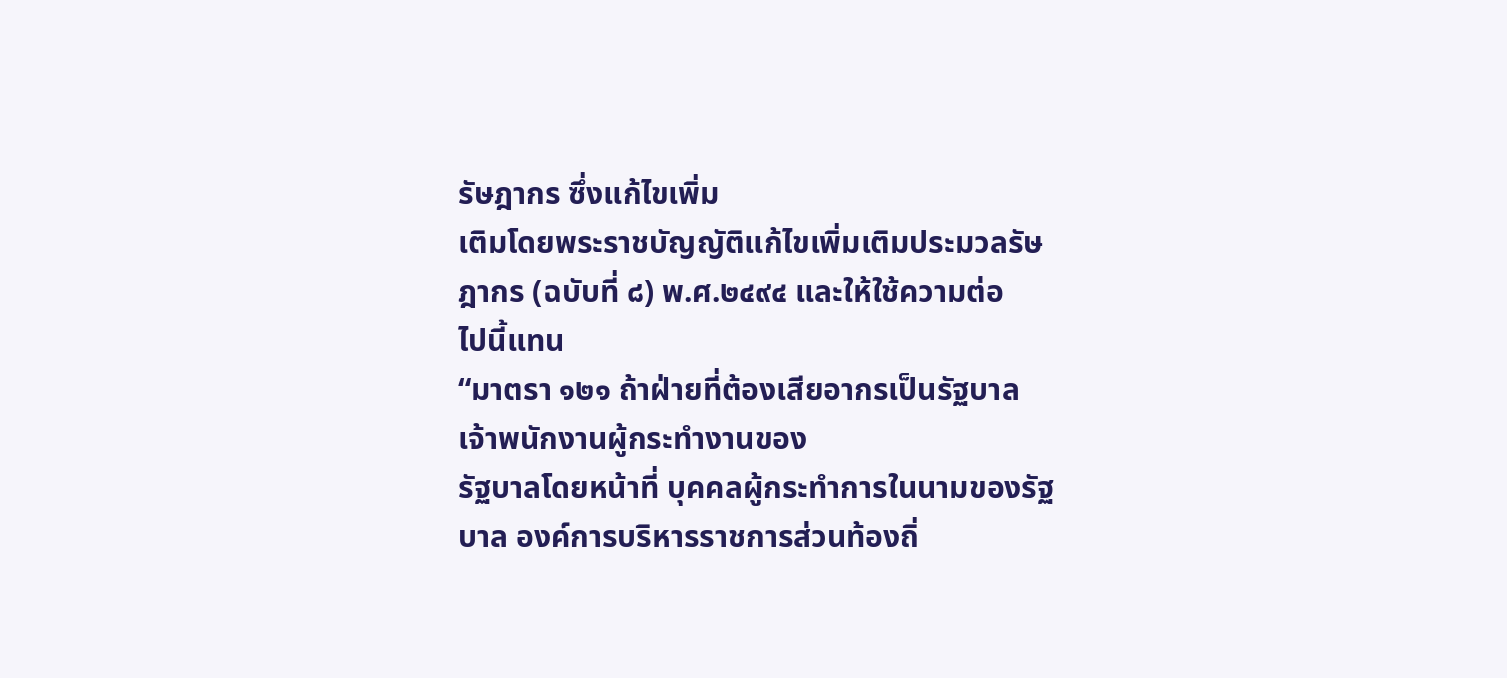รัษฎากร ซึ่งแก้ไขเพิ่ม
เติมโดยพระราชบัญญัติแก้ไขเพิ่มเติมประมวลรัษฎากร (ฉบับที่ ๘) พ.ศ.๒๔๙๔ และให้ใช้ความต่อ
ไปนี้แทน
“มาตรา ๑๒๑ ถ้าฝ่ายที่ต้องเสียอากรเป็นรัฐบาล เจ้าพนักงานผู้กระทำงานของ
รัฐบาลโดยหน้าที่ บุคคลผู้กระทำการในนามของรัฐบาล องค์การบริหารราชการส่วนท้องถิ่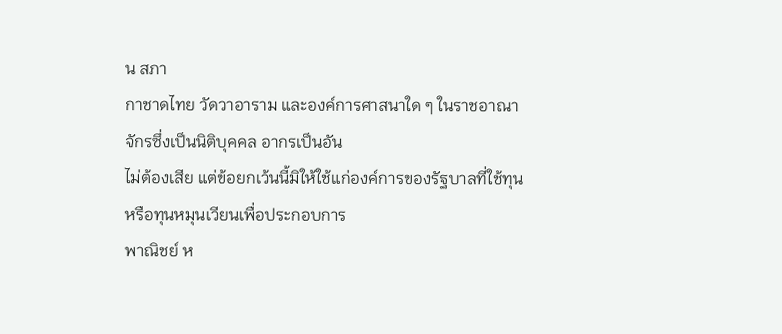น สภา
กาชาดไทย วัดวาอาราม และองค์การศาสนาใด ๆ ในราชอาณาจักรซึ่งเป็นนิติบุคคล อากรเป็นอัน
ไม่ต้องเสีย แต่ข้อยกเว้นนี้มิให้ใช้แก่องค์การของรัฐบาลที่ใช้ทุนหรือทุนหมุนเวียนเพื่อประกอบการ
พาณิชย์ ห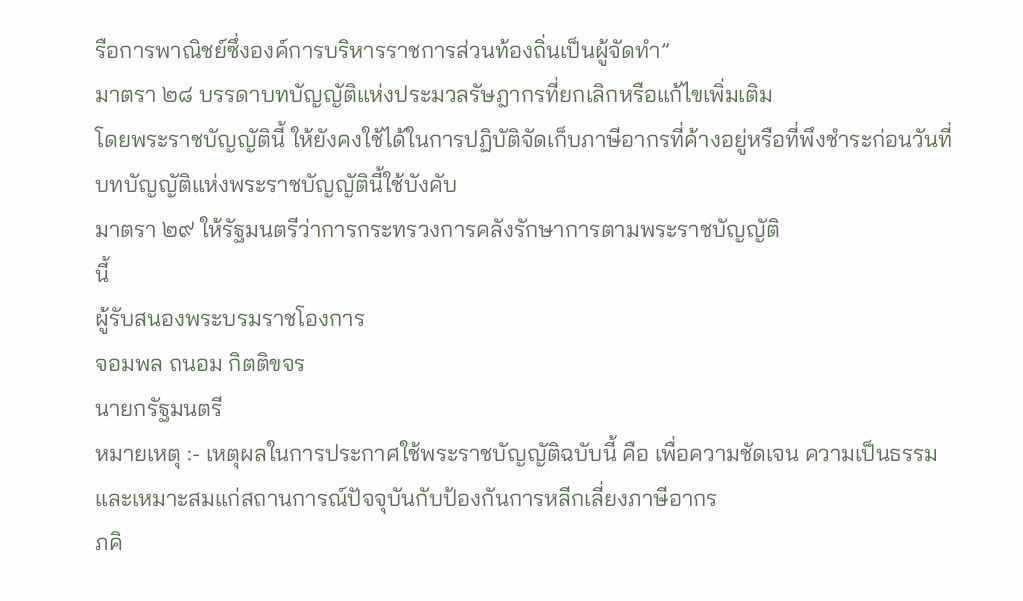รือการพาณิชย์ซึ่งองค์การบริหารราชการส่วนท้องถิ่นเป็นผู้จัดทำ”
มาตรา ๒๘ บรรดาบทบัญญัติแห่งประมวลรัษฎากรที่ยกเลิกหรือแก้ไขเพิ่มเติม
โดยพระราชบัญญัตินี้ ให้ยังคงใช้ได้ในการปฏิบัติจัดเก็บภาษีอากรที่ค้างอยู่หรือที่พึงชำระก่อนวันที่
บทบัญญัติแห่งพระราชบัญญัตินี้ใช้บังคับ
มาตรา ๒๙ ให้รัฐมนตรีว่าการกระทรวงการคลังรักษาการตามพระราชบัญญัติ
นี้
ผู้รับสนองพระบรมราชโองการ
จอมพล ถนอม กิตติขจร
นายกรัฐมนตรี
หมายเหตุ :- เหตุผลในการประกาศใช้พระราชบัญญัติฉบับนี้ คือ เพื่อความชัดเจน ความเป็นธรรม
และเหมาะสมแก่สถานการณ์ปัจจุบันกับป้องกันการหลีกเลี่ยงภาษีอากร
ภคิ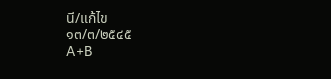นี/แก้ไข
๑๓/๓/๒๕๔๕
A+B